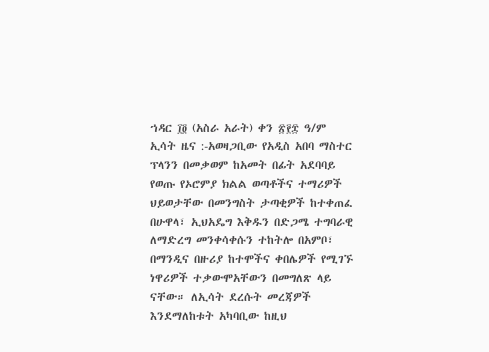ኀዳር ፲፬ (አስራ አራት) ቀን ፳፻፰ ዓ/ም ኢሳት ዜና :-አወዛጋቢው የአዲስ አበባ ማስተር ፕላንን በመቃወም ከአመት በፊት አደባባይ የወጡ የኦሮምያ ክልል ወጣቶችና ተማሪዎች ህይወታቸው በመንግስት ታጣቂዎች ከተቀጠፈ በሁዋላ፣ ኢህአዴግ እቅዱን በድጋሜ ተግባራዊ ለማድረግ መንቀሳቀሱን ተከትሎ በአምቦ፣ በማንዲና በዙሪያ ከተሞችና ቀበሌዎች የሚገኙ ነዋሪዎች ተቃውሞአቸውን በመግለጽ ላይ ናቸው። ለኢሳት ደረሱት መረጃዎች እንደማለከቱት አካባቢው ከዚህ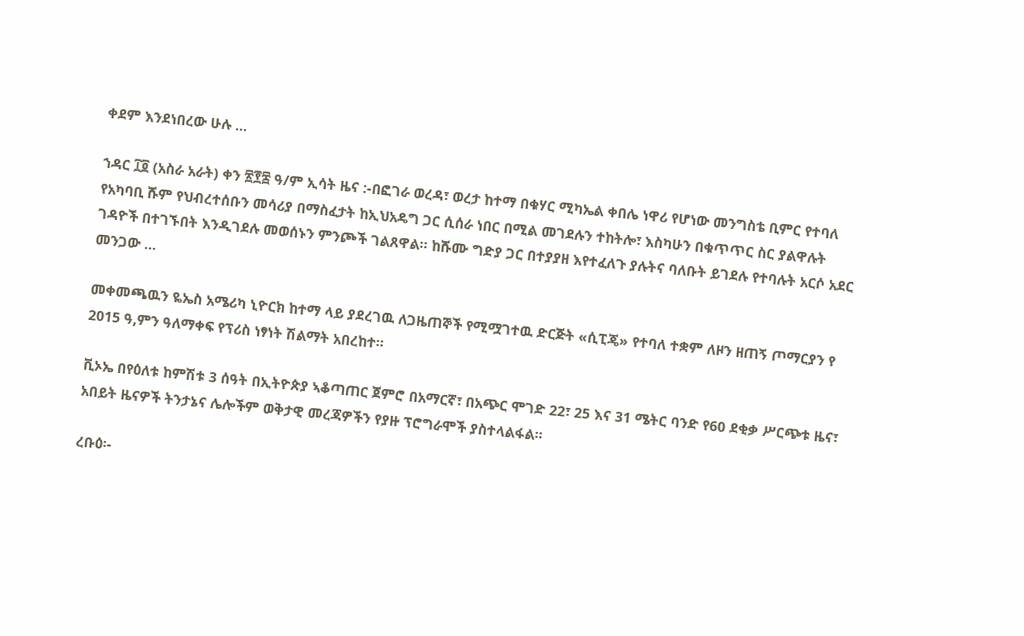ቀደም እንደነበረው ሁሉ …

ኀዳር ፲፬ (አስራ አራት) ቀን ፳፻፰ ዓ/ም ኢሳት ዜና :-በፎገራ ወረዳ፣ ወረታ ከተማ በቁሃር ሚካኤል ቀበሌ ነዋሪ የሆነው መንግስቴ ቢምር የተባለ የአካባቢ ሹም የህብረተሰቡን መሳሪያ በማስፈታት ከኢህአዴግ ጋር ሲሰራ ነበር በሚል መገደሉን ተከትሎ፣ እስካሁን በቁጥጥር ስር ያልዋሉት ገዳዮች በተገኙበት እንዲገደሉ መወሰኑን ምንጮች ገልጸዋል። ከሹሙ ግድያ ጋር በተያያዘ እየተፈለጉ ያሉትና ባለቡት ይገደሉ የተባሉት አርሶ አደር መንጋው …

መቀመጫዉን ዬኤስ አሜሪካ ኒዮርክ ከተማ ላይ ያደረገዉ ለጋዜጠኞች የሚሟገተዉ ድርጅት «ሲፒጄ» የተባለ ተቋም ለዞን ዘጠኝ ጦማርያን የ 2015 ዓ,ምን ዓለማቀፍ የፕሪስ ነፃነት ሽልማት አበረከተ።

ቪኦኤ በየዕለቱ ከምሽቱ 3 ሰዓት በኢትዮጵያ ኣቆጣጠር ጀምሮ በአማርኛ፣ በአጭር ሞገድ 22፣ 25 እና 31 ሜትር ባንድ የ60 ደቂቃ ሥርጭቱ ዜና፣ አበይት ዜናዎች ትንታኔና ሌሎችም ወቅታዊ መረጃዎችን የያዙ ፕሮግራሞች ያስተላልፋል።

ረቡዕ፡-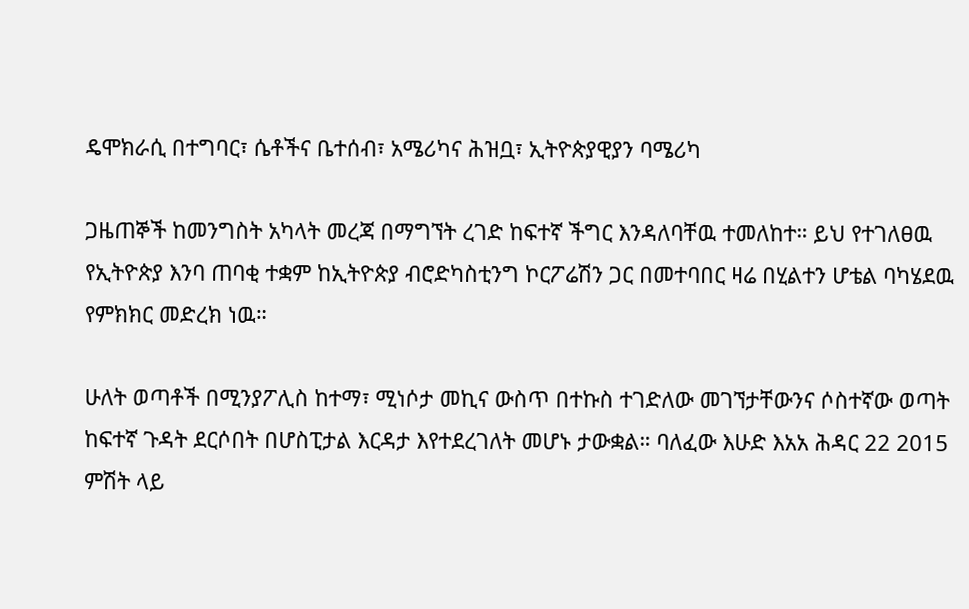ዴሞክራሲ በተግባር፣ ሴቶችና ቤተሰብ፣ አሜሪካና ሕዝቧ፣ ኢትዮጵያዊያን ባሜሪካ

ጋዜጠኞች ከመንግስት አካላት መረጃ በማግኘት ረገድ ከፍተኛ ችግር እንዳለባቸዉ ተመለከተ። ይህ የተገለፀዉ የኢትዮጵያ እንባ ጠባቂ ተቋም ከኢትዮጵያ ብሮድካስቲንግ ኮርፖሬሽን ጋር በመተባበር ዛሬ በሂልተን ሆቴል ባካሄደዉ የምክክር መድረክ ነዉ።

ሁለት ወጣቶች በሚንያፖሊስ ከተማ፣ ሚነሶታ መኪና ውስጥ በተኩስ ተገድለው መገኘታቸውንና ሶስተኛው ወጣት ከፍተኛ ጉዳት ደርሶበት በሆስፒታል እርዳታ እየተደረገለት መሆኑ ታውቋል። ባለፈው እሁድ እአአ ሕዳር 22 2015 ምሽት ላይ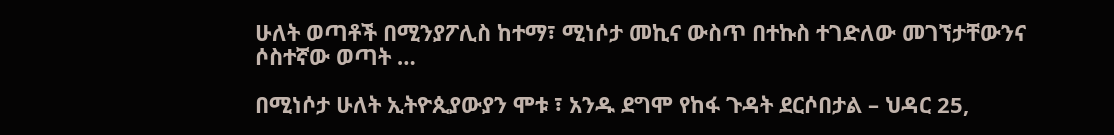ሁለት ወጣቶች በሚንያፖሊስ ከተማ፣ ሚነሶታ መኪና ውስጥ በተኩስ ተገድለው መገኘታቸውንና ሶስተኛው ወጣት …

በሚነሶታ ሁለት ኢትዮጲያውያን ሞቱ ፣ አንዱ ደግሞ የከፋ ጉዳት ደርሶበታል – ህዳር 25,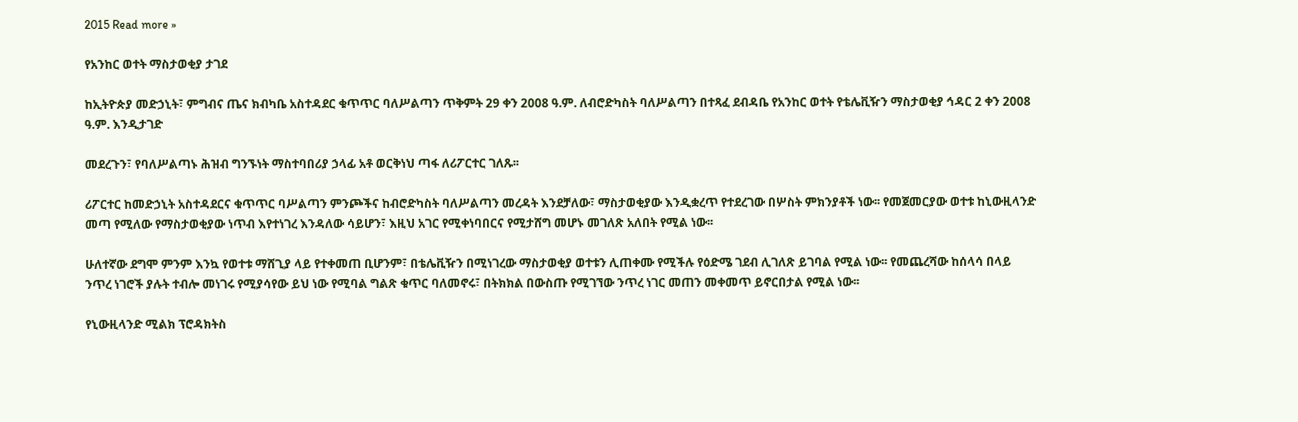2015 Read more »

የአንከር ወተት ማስታወቂያ ታገደ

ከኢትዮጵያ መድኃኒት፣ ምግብና ጤና ክብካቤ አስተዳደር ቁጥጥር ባለሥልጣን ጥቅምት 29 ቀን 2008 ዓ.ም. ለብሮድካስት ባለሥልጣን በተጻፈ ደብዳቤ የአንከር ወተት የቴሌቪዥን ማስታወቂያ ኅዳር 2 ቀን 2008 ዓ.ም. እንዲታገድ

መደረጉን፣ የባለሥልጣኑ ሕዝብ ግንኙነት ማስተባበሪያ ኃላፊ አቶ ወርቅነህ ጣፋ ለሪፖርተር ገለጹ፡፡

ሪፖርተር ከመድኃኒት አስተዳደርና ቁጥጥር ባሥልጣን ምንጮችና ከብሮድካስት ባለሥልጣን መረዳት እንደቻለው፣ ማስታወቂያው እንዲቋረጥ የተደረገው በሦስት ምክንያቶች ነው፡፡ የመጀመርያው ወተቱ ከኒውዚላንድ መጣ የሚለው የማስታወቂያው ነጥብ እየተነገረ እንዳለው ሳይሆን፣ እዚህ አገር የሚቀነባበርና የሚታሸግ መሆኑ መገለጽ አለበት የሚል ነው፡፡

ሁለተኛው ደግሞ ምንም እንኳ የወተቱ ማሸጊያ ላይ የተቀመጠ ቢሆንም፣ በቴሌቪዥን በሚነገረው ማስታወቂያ ወተቱን ሊጠቀሙ የሚችሉ የዕድሜ ገደብ ሊገለጽ ይገባል የሚል ነው፡፡ የመጨረሻው ከሰላሳ በላይ ንጥረ ነገሮች ያሉት ተብሎ መነገሩ የሚያሳየው ይህ ነው የሚባል ግልጽ ቁጥር ባለመኖሩ፣ በትክክል በውስጡ የሚገኘው ንጥረ ነገር መጠን መቀመጥ ይኖርበታል የሚል ነው፡፡

የኒውዚላንድ ሚልክ ፕሮዳክትስ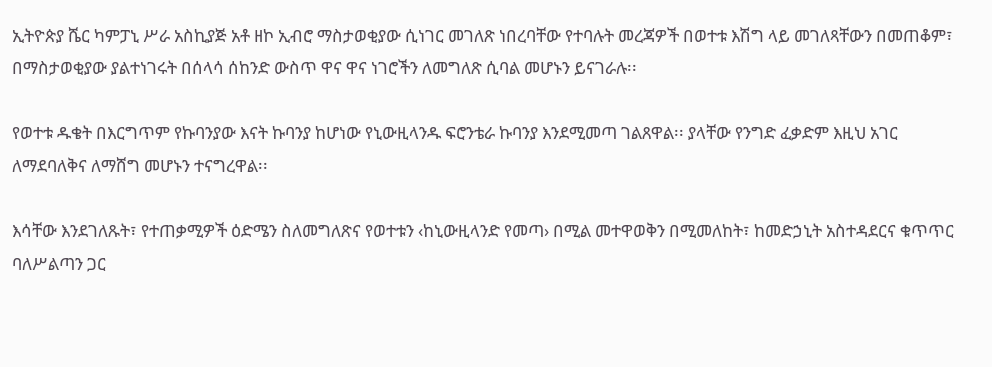ኢትዮጵያ ሼር ካምፓኒ ሥራ አስኪያጅ አቶ ዘኮ ኢብሮ ማስታወቂያው ሲነገር መገለጽ ነበረባቸው የተባሉት መረጃዎች በወተቱ እሽግ ላይ መገለጻቸውን በመጠቆም፣ በማስታወቂያው ያልተነገሩት በሰላሳ ሰከንድ ውስጥ ዋና ዋና ነገሮችን ለመግለጽ ሲባል መሆኑን ይናገራሉ፡፡

የወተቱ ዱቄት በእርግጥም የኩባንያው እናት ኩባንያ ከሆነው የኒውዚላንዱ ፍሮንቴራ ኩባንያ እንደሚመጣ ገልጸዋል፡፡ ያላቸው የንግድ ፈቃድም እዚህ አገር ለማደባለቅና ለማሸግ መሆኑን ተናግረዋል፡፡

እሳቸው እንደገለጹት፣ የተጠቃሚዎች ዕድሜን ስለመግለጽና የወተቱን ‹ከኒውዚላንድ የመጣ› በሚል መተዋወቅን በሚመለከት፣ ከመድኃኒት አስተዳደርና ቁጥጥር ባለሥልጣን ጋር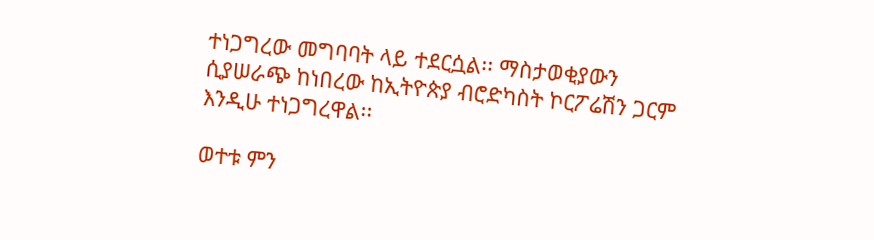ተነጋግረው መግባባት ላይ ተደርሷል፡፡ ማስታወቂያውን ሲያሠራጭ ከነበረው ከኢትዮጵያ ብሮድካስት ኮርፖሬሽን ጋርም እንዲሁ ተነጋግረዋል፡፡

ወተቱ ምን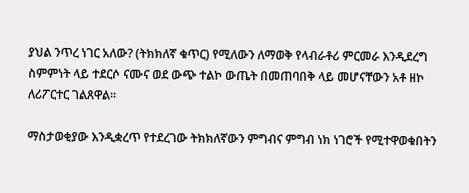ያህል ንጥረ ነገር አለው? (ትክክለኛ ቁጥር) የሚለውን ለማወቅ የላብራቶሪ ምርመራ እንዲደረግ ስምምነት ላይ ተደርሶ ናሙና ወደ ውጭ ተልኮ ውጤት በመጠባበቅ ላይ መሆናቸውን አቶ ዘኮ ለሪፖርተር ገልጸዋል፡፡

ማስታወቂያው እንዲቋረጥ የተደረገው ትክክለኛውን ምግብና ምግብ ነክ ነገሮች የሚተዋወቁበትን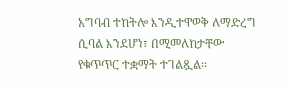አግባብ ተከትሎ እንዲተዋወቅ ለማድረግ ሲባል እንደሆነ፣ በሚመለከታቸው የቁጥጥር ተቋማት ተገልጿል፡፡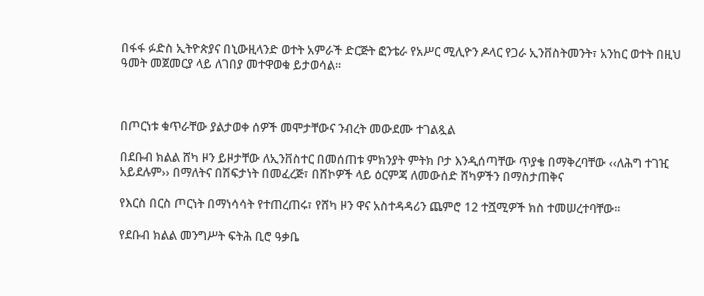በፋፋ ፉድስ ኢትዮጵያና በኒውዚላንድ ወተት አምራች ድርጅት ፎንቴራ የአሥር ሚሊዮን ዶላር የጋራ ኢንቨስትመንት፣ አንከር ወተት በዚህ ዓመት መጀመርያ ላይ ለገበያ መተዋወቁ ይታወሳል፡፡



በጦርነቱ ቁጥራቸው ያልታወቀ ሰዎች መሞታቸውና ንብረት መውደሙ ተገልጿል

በደቡብ ክልል ሸካ ዞን ይዞታቸው ለኢንቨስተር በመሰጠቱ ምክንያት ምትክ ቦታ እንዲሰጣቸው ጥያቄ በማቅረባቸው ‹‹ለሕግ ተገዢ አይደሉም›› በማለትና በሽፍታነት በመፈረጅ፣ በሸኮዎች ላይ ዕርምጃ ለመውሰድ ሸካዎችን በማስታጠቅና

የእርስ በርስ ጦርነት በማነሳሳት የተጠረጠሩ፣ የሸካ ዞን ዋና አስተዳዳሪን ጨምሮ 12 ተሿሚዎች ክስ ተመሠረተባቸው፡፡

የደቡብ ክልል መንግሥት ፍትሕ ቢሮ ዓቃቤ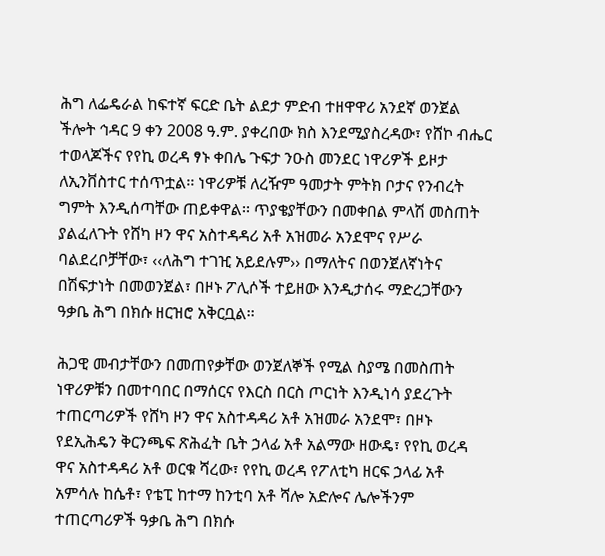ሕግ ለፌዴራል ከፍተኛ ፍርድ ቤት ልደታ ምድብ ተዘዋዋሪ አንደኛ ወንጀል ችሎት ኅዳር 9 ቀን 2008 ዓ.ም. ያቀረበው ክስ እንደሚያስረዳው፣ የሸኮ ብሔር ተወላጆችና የየኪ ወረዳ ፃኑ ቀበሌ ጉፍታ ንዑስ መንደር ነዋሪዎች ይዞታ ለኢንቨስተር ተሰጥቷል፡፡ ነዋሪዎቹ ለረዥም ዓመታት ምትክ ቦታና የንብረት ግምት እንዲሰጣቸው ጠይቀዋል፡፡ ጥያቄያቸውን በመቀበል ምላሽ መስጠት ያልፈለጉት የሸካ ዞን ዋና አስተዳዳሪ አቶ አዝመራ አንደሞና የሥራ ባልደረቦቻቸው፣ ‹‹ለሕግ ተገዢ አይደሉም›› በማለትና በወንጀለኛነትና በሽፍታነት በመወንጀል፣ በዞኑ ፖሊሶች ተይዘው እንዲታሰሩ ማድረጋቸውን ዓቃቤ ሕግ በክሱ ዘርዝሮ አቅርቧል፡፡

ሕጋዊ መብታቸውን በመጠየቃቸው ወንጀለኞች የሚል ስያሜ በመስጠት ነዋሪዎቹን በመተባበር በማሰርና የእርስ በርስ ጦርነት እንዲነሳ ያደረጉት ተጠርጣሪዎች የሸካ ዞን ዋና አስተዳዳሪ አቶ አዝመራ አንደሞ፣ በዞኑ የደኢሕዴን ቅርንጫፍ ጽሕፈት ቤት ኃላፊ አቶ አልማው ዘውዴ፣ የየኪ ወረዳ ዋና አስተዳዳሪ አቶ ወርቁ ሻረው፣ የየኪ ወረዳ የፖለቲካ ዘርፍ ኃላፊ አቶ አምሳሉ ከሴቶ፣ የቴፒ ከተማ ከንቲባ አቶ ሻሎ አድሎና ሌሎችንም ተጠርጣሪዎች ዓቃቤ ሕግ በክሱ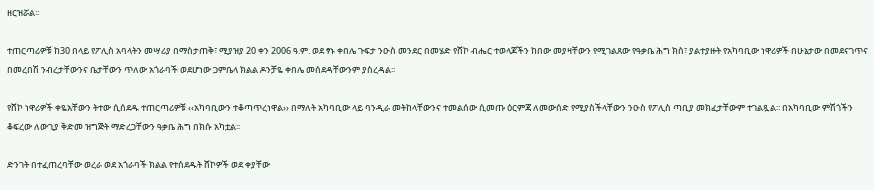ዘርዝሯል፡፡

ተጠርጣሪዎቹ ከ30 በላይ የፖሊስ አባላትን መሣሪያ በማስታጠቅ፣ ሚያዝያ 20 ቀን 2006 ዓ.ም. ወደ ፃኑ ቀበሌ ጉፍታ ንዑስ መንደር በመሄድ የሸኮ ብሔር ተወላጆችን ከበው መያዛቸውን የሚገልጸው የዓቃቤ ሕግ ክስ፣ ያልተያዙት የአካባቢው ነዋሪዎች በሁኔታው በመደናገጥና በመረበሽ ንብረታቸውንና ቤታቸውን ጥለው አጎራባች ወደሆነው ጋምቤላ ክልል ዶንቻዬ ቀበሌ መሰደዳቸውንም ያስረዳል፡፡

የሸኮ ነዋሪዎች ቀዬአቸውን ትተው ሲሰደዱ ተጠርጣሪዎቹ ‹‹አካባቢውን ተቆጣጥረነዋል›› በማለት አካባቢው ላይ ባንዲራ መትከላቸውንና ተመልሰው ሲመጡ ዕርምጃ ለመውሰድ የሚያስችላቸውን ንዑስ የፖሊስ ጣቢያ መክፈታቸውም ተገልጿል፡፡ በአካባቢው ምሽጎችን ቆፍረው ለውጊያ ቅድመ ዝግጅት ማድረጋቸውን ዓቃቤ ሕግ በክሱ አካቷል፡፡

ድንገት በተፈጠረባቸው ወረራ ወደ አጎራባች ክልል የተሰደዱት ሸኮዎች ወደ ቀያቸው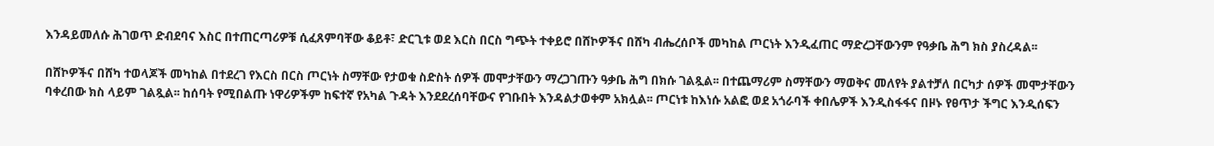እንዳይመለሱ ሕገወጥ ድብደባና እስር በተጠርጣሪዎቹ ሲፈጸምባቸው ቆይቶ፣ ድርጊቱ ወደ እርስ በርስ ግጭት ተቀይሮ በሸኮዎችና በሸካ ብሔረሰቦች መካከል ጦርነት እንዲፈጠር ማድረጋቸውንም የዓቃቤ ሕግ ክስ ያስረዳል፡፡

በሸኮዎችና በሸካ ተወላጆች መካከል በተደረገ የእርስ በርስ ጦርነት ስማቸው የታወቁ ስድስት ሰዎች መሞታቸውን ማረጋገጡን ዓቃቤ ሕግ በክሱ ገልጿል፡፡ በተጨማሪም ስማቸውን ማወቅና መለየት ያልተቻለ በርካታ ሰዎች መሞታቸውን ባቀረበው ክስ ላይም ገልጿል፡፡ ከሰባት የሚበልጡ ነዋሪዎችም ከፍተኛ የአካል ጉዳት እንደደረሰባቸውና የገቡበት እንዳልታወቀም አክሏል፡፡ ጦርነቱ ከእነሱ አልፎ ወደ አጎራባች ቀበሌዎች እንዲስፋፋና በዞኑ የፀጥታ ችግር እንዲሰፍን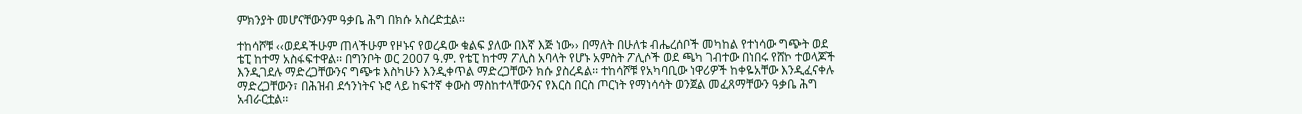ምክንያት መሆናቸውንም ዓቃቤ ሕግ በክሱ አስረድቷል፡፡

ተከሳሾቹ ‹‹ወደዳችሁም ጠላችሁም የዞኑና የወረዳው ቁልፍ ያለው በእኛ እጅ ነው›› በማለት በሁለቱ ብሔረሰቦች መካከል የተነሳው ግጭት ወደ ቴፒ ከተማ አስፋፍተዋል፡፡ በግንቦት ወር 2007 ዓ.ም. የቴፒ ከተማ ፖሊስ አባላት የሆኑ አምስት ፖሊሶች ወደ ጫካ ገብተው በነበሩ የሸኮ ተወላጆች እንዲገደሉ ማድረጋቸውንና ግጭቱ እስካሁን እንዲቀጥል ማድረጋቸውን ክሱ ያስረዳል፡፡ ተከሳሾቹ የአካባቢው ነዋሪዎች ከቀዬአቸው እንዲፈናቀሉ ማድረጋቸውን፣ በሕዝብ ደኅንነትና ኑሮ ላይ ከፍተኛ ቀውስ ማስከተላቸውንና የእርስ በርስ ጦርነት የማነሳሳት ወንጀል መፈጸማቸውን ዓቃቤ ሕግ አብራርቷል፡፡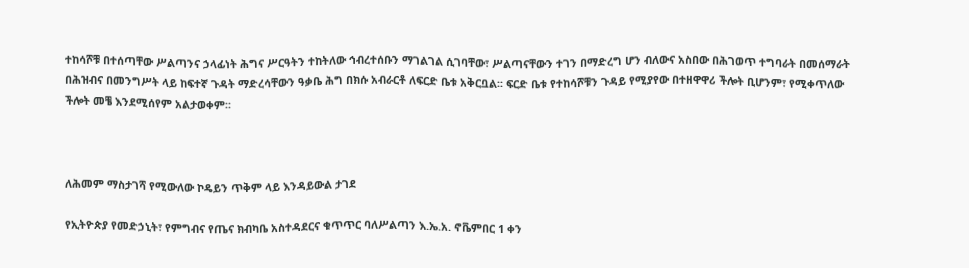ተከሳሾቹ በተሰጣቸው ሥልጣንና ኃላፊነት ሕግና ሥርዓትን ተከትለው ኅብረተሰቡን ማገልገል ሲገባቸው፣ ሥልጣናቸውን ተገን በማድረግ ሆን ብለውና አስበው በሕገወጥ ተግባራት በመሰማራት በሕዝብና በመንግሥት ላይ ከፍተኛ ጉዳት ማድረሳቸውን ዓቃቤ ሕግ በክሱ አብራርቶ ለፍርድ ቤቱ አቅርቧል፡፡ ፍርድ ቤቱ የተከሳሾቹን ጉዳይ የሚያየው በተዘዋዋሪ ችሎት ቢሆንም፣ የሚቀጥለው ችሎት መቼ እንደሚሰየም አልታወቀም፡፡



ለሕመም ማስታገሻ የሚውለው ኮዴይን ጥቅም ላይ እንዳይውል ታገደ

የኢትዮጵያ የመድኃኒት፣ የምግብና የጤና ክብካቤ አስተዳደርና ቁጥጥር ባለሥልጣን እ.ኤ.አ. ኖቬምበር 1 ቀን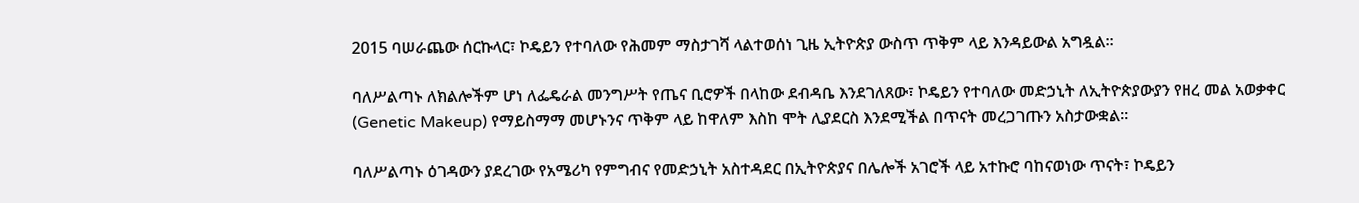2015 ባሠራጨው ሰርኩላር፣ ኮዴይን የተባለው የሕመም ማስታገሻ ላልተወሰነ ጊዜ ኢትዮጵያ ውስጥ ጥቅም ላይ እንዳይውል አግዷል፡፡

ባለሥልጣኑ ለክልሎችም ሆነ ለፌዴራል መንግሥት የጤና ቢሮዎች በላከው ደብዳቤ እንደገለጸው፣ ኮዴይን የተባለው መድኃኒት ለኢትዮጵያውያን የዘረ መል አወቃቀር (Genetic Makeup) የማይስማማ መሆኑንና ጥቅም ላይ ከዋለም እስከ ሞት ሊያደርስ እንደሚችል በጥናት መረጋገጡን አስታውቋል፡፡

ባለሥልጣኑ ዕገዳውን ያደረገው የአሜሪካ የምግብና የመድኃኒት አስተዳደር በኢትዮጵያና በሌሎች አገሮች ላይ አተኩሮ ባከናወነው ጥናት፣ ኮዴይን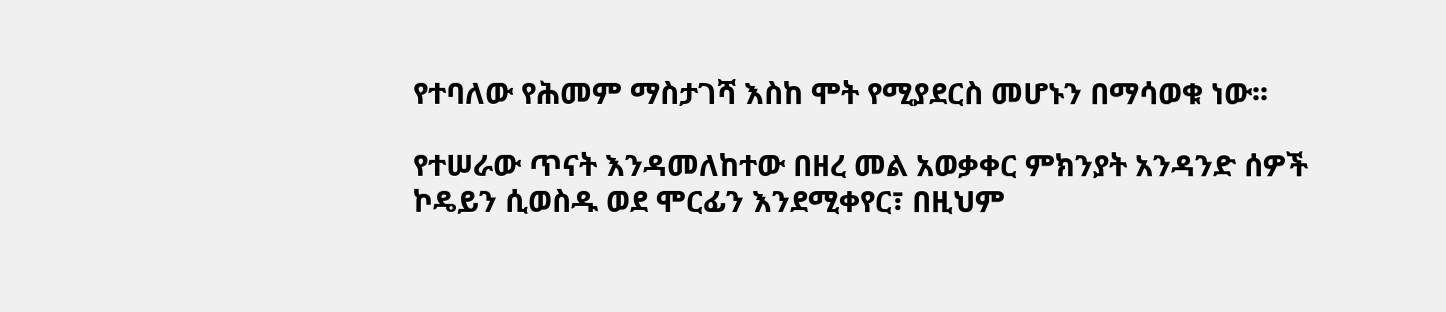የተባለው የሕመም ማስታገሻ እስከ ሞት የሚያደርስ መሆኑን በማሳወቁ ነው፡፡

የተሠራው ጥናት እንዳመለከተው በዘረ መል አወቃቀር ምክንያት አንዳንድ ሰዎች ኮዴይን ሲወስዱ ወደ ሞርፊን እንደሚቀየር፣ በዚህም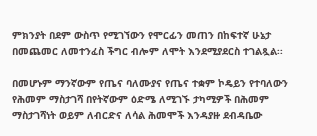ምክንያት በደም ውስጥ የሚገኘውን የሞርፊን መጠን በከፍተኛ ሁኔታ በመጨመር ለመተንፈስ ችግር ብሎም ለሞት እንደሚያደርስ ተገልጿል፡፡

በመሆኑም ማንኛውም የጤና ባለሙያና የጤና ተቋም ኮዴይን የተባለውን የሕመም ማስታገሻ በየትኛውም ዕድሜ ለሚገኙ ታካሚዎች በሕመም ማስታገሻነት ወይም ለብርድና ለሳል ሕመሞች እንዳያዙ ደብዳቤው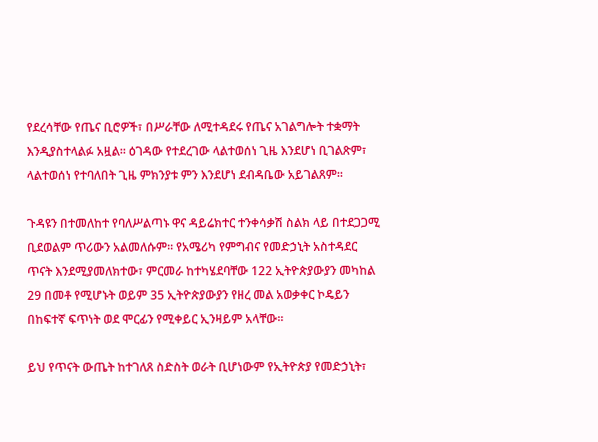የደረሳቸው የጤና ቢሮዎች፣ በሥራቸው ለሚተዳደሩ የጤና አገልግሎት ተቋማት እንዲያስተላልፉ አዟል፡፡ ዕገዳው የተደረገው ላልተወሰነ ጊዜ እንደሆነ ቢገልጽም፣ ላልተወሰነ የተባለበት ጊዜ ምክንያቱ ምን እንደሆነ ደብዳቤው አይገልጸም፡፡

ጉዳዩን በተመለከተ የባለሥልጣኑ ዋና ዳይሬክተር ተንቀሳቃሽ ስልክ ላይ በተደጋጋሚ ቢደወልም ጥሪውን አልመለሱም፡፡ የአሜሪካ የምግብና የመድኃኒት አስተዳደር ጥናት እንደሚያመለክተው፣ ምርመራ ከተካሄደባቸው 122 ኢትዮጵያውያን መካከል 29 በመቶ የሚሆኑት ወይም 35 ኢትዮጵያውያን የዘረ መል አወቃቀር ኮዴይን በከፍተኛ ፍጥነት ወደ ሞርፊን የሚቀይር ኢንዛይም አላቸው፡፡

ይህ የጥናት ውጤት ከተገለጸ ስድስት ወራት ቢሆነውም የኢትዮጵያ የመድኃኒት፣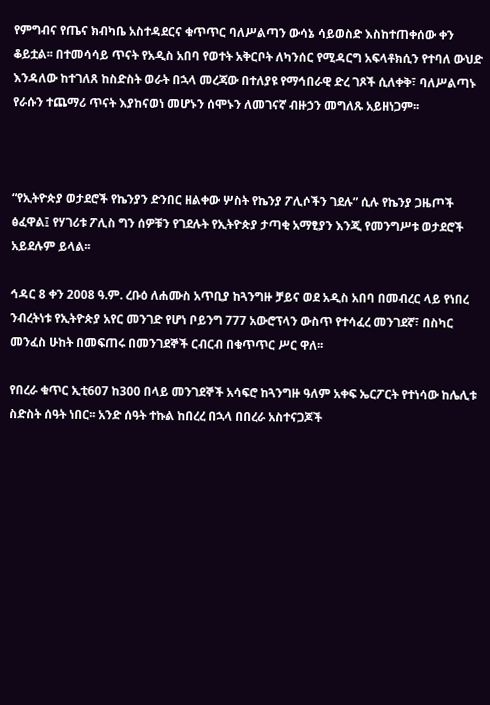የምግብና የጤና ክብካቤ አስተዳደርና ቁጥጥር ባለሥልጣን ውሳኔ ሳይወስድ እስከተጠቀሰው ቀን ቆይቷል፡፡ በተመሳሳይ ጥናት የአዲስ አበባ የወተት አቅርቦት ለካንሰር የሚዳርግ አፍላቶክሲን የተባለ ውህድ እንዳለው ከተገለጸ ከስድስት ወራት በኋላ መረጃው በተለያዩ የማኅበራዊ ድረ ገጾች ሲለቀቅ፣ ባለሥልጣኑ የራሱን ተጨማሪ ጥናት እያከናወነ መሆኑን ሰሞኑን ለመገናኛ ብዙኃን መግለጹ አይዘነጋም፡፡



“የኢትዮጵያ ወታደሮች የኬንያን ድንበር ዘልቀው ሦስት የኬንያ ፖሊሶችን ገደሉ” ሲሉ የኬንያ ጋዜጦች ፅፈዋል፤ የሃገሪቱ ፖሊስ ግን ሰዎቹን የገደሉት የኢትዮጵያ ታጣቂ አማፂያን እንጂ የመንግሥቱ ወታደሮች አይደሉም ይላል፡፡

ኅዳር 8 ቀን 2008 ዓ.ም. ረቡዕ ለሐሙስ አጥቢያ ከጓንግዙ ቻይና ወደ አዲስ አበባ በመብረር ላይ የነበረ ንብረትነቱ የኢትዮጵያ አየር መንገድ የሆነ ቦይንግ 777 አውሮፕላን ውስጥ የተሳፈረ መንገደኛ፣ በስካር መንፈስ ሁከት በመፍጠሩ በመንገደኞች ርብርብ በቁጥጥር ሥር ዋለ፡፡

የበረራ ቁጥር ኢቲ607 ከ300 በላይ መንገደኞች አሳፍሮ ከጓንግዙ ዓለም አቀፍ ኤርፖርት የተነሳው ከሌሊቱ ስድስት ሰዓት ነበር፡፡ አንድ ሰዓት ተኩል ከበረረ በኋላ በበረራ አስተናጋጆች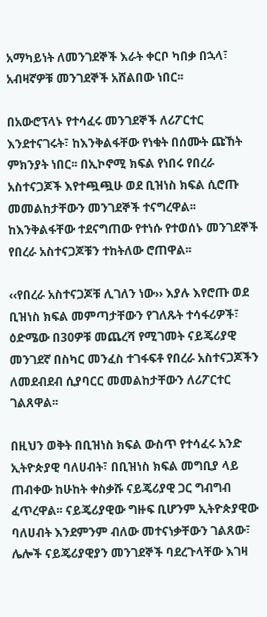አማካይነት ለመንገደኞች እራት ቀርቦ ካበቃ በኋላ፣ አብዛኛዎቹ መንገደኞች አሸልበው ነበር፡፡

በአውሮፕላኑ የተሳፈሩ መንገደኞች ለሪፖርተር እንደተናገሩት፣ ከእንቅልፋቸው የነቁት በሰሙት ጩኸት ምክንያት ነበር፡፡ በኢኮኖሚ ክፍል የነበሩ የበረራ አስተናጋጆች እየተጯጯሁ ወደ ቢዝነስ ክፍል ሲሮጡ መመልከታቸውን መንገደኞች ተናግረዋል፡፡ ከእንቅልፋቸው ተደናግጠው የተነሱ የተወሰኑ መንገደኞች የበረራ አስተናጋጆቹን ተከትለው ሮጠዋል፡፡

‹‹የበረራ አስተናጋጆቹ ሊገለን ነው›› እያሉ እየሮጡ ወደ ቢዝነስ ክፍል መምጣታቸውን የገለጹት ተሳፋሪዎች፣ ዕድሜው በ30ዎቹ መጨረሻ የሚገመት ናይጄሪያዊ መንገደኛ በስካር መንፈስ ተገፋፍቶ የበረራ አስተናጋጆችን ለመደብደብ ሲያባርር መመልከታቸውን ለሪፖርተር ገልጸዋል፡፡

በዚህን ወቅት በቢዝነስ ክፍል ውስጥ የተሳፈሩ አንድ ኢትዮጵያዊ ባለሀብት፣ በቢዝነስ ክፍል መግቢያ ላይ ጠብቀው ከሁከት ቀስቃሹ ናይጄሪያዊ ጋር ግብግብ ፈጥረዋል፡፡ ናይጄሪያዊው ግዙፍ ቢሆንም ኢትዮጵያዊው ባለሀብት እንደምንም ብለው መተናነቃቸውን ገልጸው፣ ሌሎች ናይጄሪያዊያን መንገደኞች ባደረጉላቸው እገዛ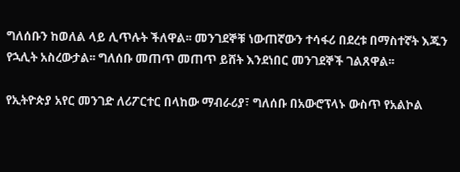ግለሰቡን ከወለል ላይ ሊጥሉት ችለዋል፡፡ መንገደኞቹ ነውጠኛውን ተሳፋሪ በደረቱ በማስተኛት እጁን የኋሊት አስረውታል፡፡ ግለሰቡ መጠጥ መጠጥ ይሸት እንደነበር መንገደኞች ገልጸዋል፡፡

የኢትዮጵያ አየር መንገድ ለሪፖርተር በላከው ማብራሪያ፣ ግለሰቡ በአውሮፕላኑ ውስጥ የአልኮል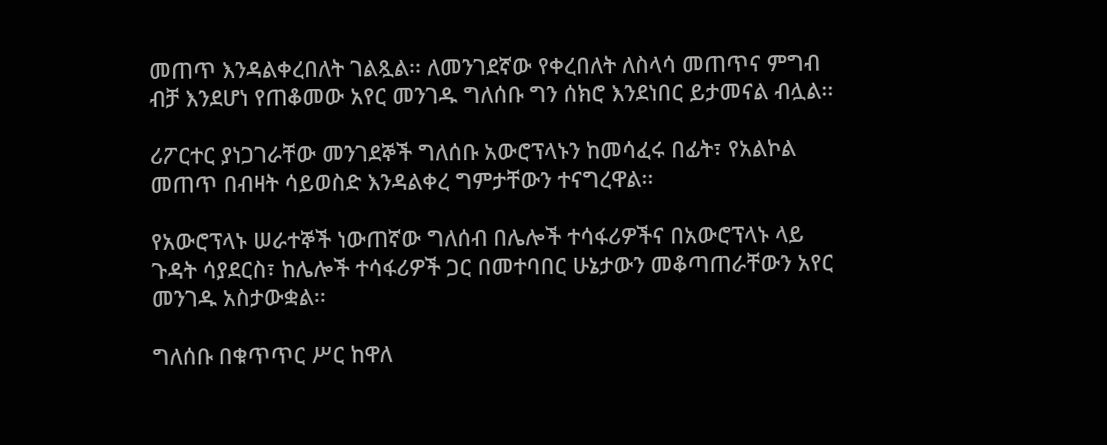መጠጥ እንዳልቀረበለት ገልጿል፡፡ ለመንገደኛው የቀረበለት ለስላሳ መጠጥና ምግብ ብቻ እንደሆነ የጠቆመው አየር መንገዱ ግለሰቡ ግን ሰክሮ እንደነበር ይታመናል ብሏል፡፡

ሪፖርተር ያነጋገራቸው መንገደኞች ግለሰቡ አውሮፕላኑን ከመሳፈሩ በፊት፣ የአልኮል መጠጥ በብዛት ሳይወስድ እንዳልቀረ ግምታቸውን ተናግረዋል፡፡

የአውሮፕላኑ ሠራተኞች ነውጠኛው ግለሰብ በሌሎች ተሳፋሪዎችና በአውሮፕላኑ ላይ ጉዳት ሳያደርስ፣ ከሌሎች ተሳፋሪዎች ጋር በመተባበር ሁኔታውን መቆጣጠራቸውን አየር መንገዱ አስታውቋል፡፡

ግለሰቡ በቁጥጥር ሥር ከዋለ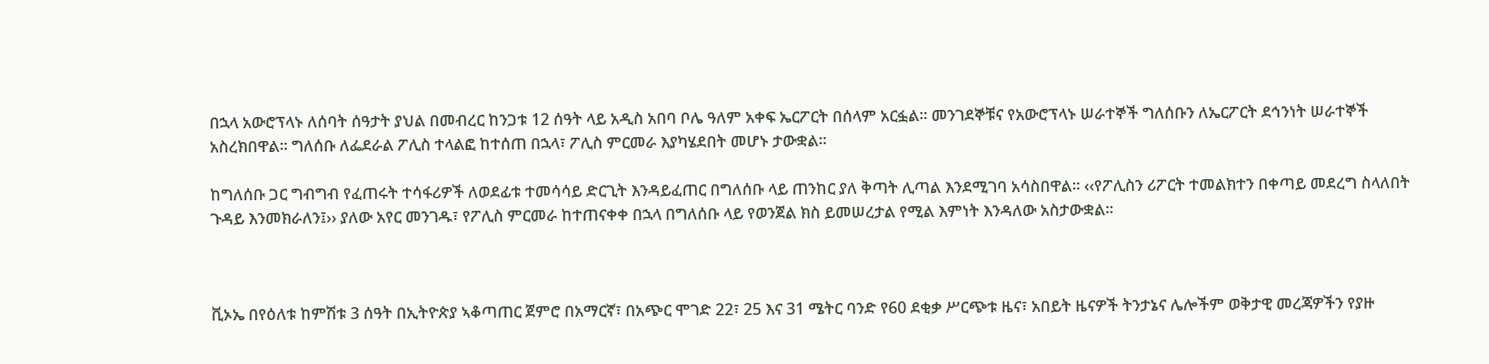በኋላ አውሮፕላኑ ለሰባት ሰዓታት ያህል በመብረር ከንጋቱ 12 ሰዓት ላይ አዲስ አበባ ቦሌ ዓለም አቀፍ ኤርፖርት በሰላም አርፏል፡፡ መንገደኞቹና የአውሮፕላኑ ሠራተኞች ግለሰቡን ለኤርፖርት ደኅንነት ሠራተኞች አስረክበዋል፡፡ ግለሰቡ ለፌደራል ፖሊስ ተላልፎ ከተሰጠ በኋላ፣ ፖሊስ ምርመራ እያካሄደበት መሆኑ ታውቋል፡፡

ከግለሰቡ ጋር ግብግብ የፈጠሩት ተሳፋሪዎች ለወደፊቱ ተመሳሳይ ድርጊት እንዳይፈጠር በግለሰቡ ላይ ጠንከር ያለ ቅጣት ሊጣል እንደሚገባ አሳስበዋል፡፡ ‹‹የፖሊስን ሪፖርት ተመልክተን በቀጣይ መደረግ ስላለበት ጉዳይ እንመክራለን፤›› ያለው አየር መንገዱ፣ የፖሊስ ምርመራ ከተጠናቀቀ በኋላ በግለሰቡ ላይ የወንጀል ክስ ይመሠረታል የሚል እምነት እንዳለው አስታውቋል፡፡



ቪኦኤ በየዕለቱ ከምሽቱ 3 ሰዓት በኢትዮጵያ ኣቆጣጠር ጀምሮ በአማርኛ፣ በአጭር ሞገድ 22፣ 25 እና 31 ሜትር ባንድ የ60 ደቂቃ ሥርጭቱ ዜና፣ አበይት ዜናዎች ትንታኔና ሌሎችም ወቅታዊ መረጃዎችን የያዙ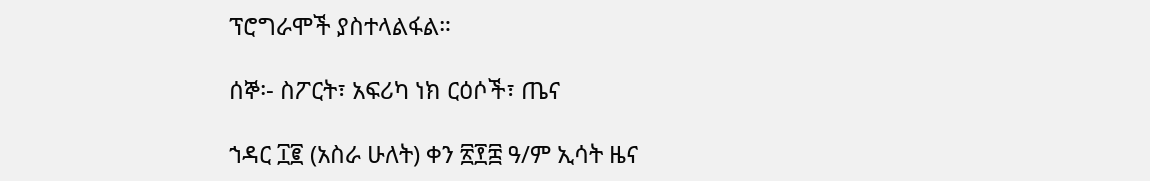ፕሮግራሞች ያስተላልፋል።

ሰኞ፡- ስፖርት፣ አፍሪካ ነክ ርዕሶች፣ ጤና

ኀዳር ፲፪ (አስራ ሁለት) ቀን ፳፻፰ ዓ/ም ኢሳት ዜና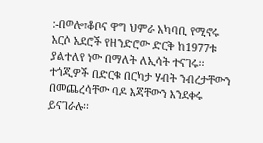:-በወሎ፣ቆቦና ዋግ ህምራ አካባቢ የሚኖሩ አርሶ አደሮች የዘንድሮው ድርቅ ከ1977ቱ ያልተለየ ነው በማለት ለኢሳት ተናገሩ፡፡ ተጎጂዎች በድርቁ በርካታ ሃብት ንብረታቸውን በመጨረሳቸው ባዶ እጃቸውን እንደቀሩ ይናገራሉ፡፡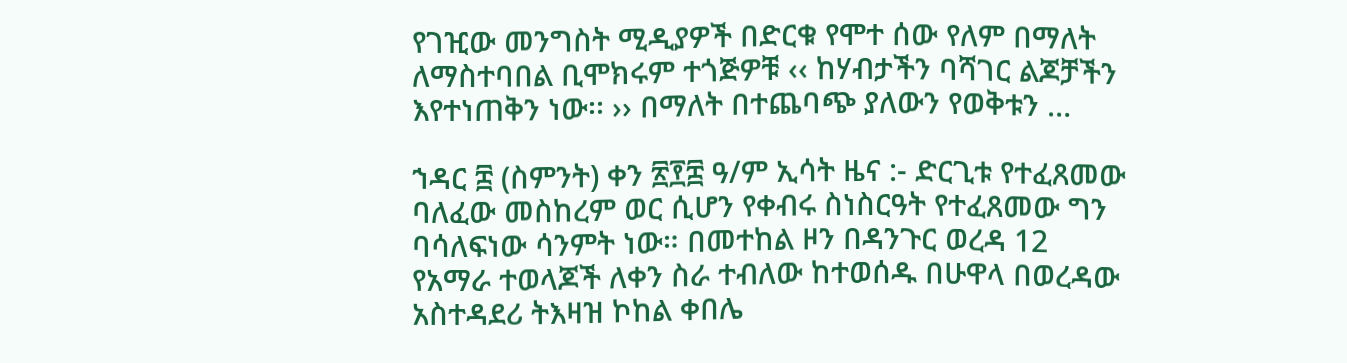የገዢው መንግስት ሚዲያዎች በድርቁ የሞተ ሰው የለም በማለት ለማስተባበል ቢሞክሩም ተጎጅዎቹ ‹‹ ከሃብታችን ባሻገር ልጆቻችን እየተነጠቅን ነው፡፡ ›› በማለት በተጨባጭ ያለውን የወቅቱን …

ኀዳር ፰ (ስምንት) ቀን ፳፻፰ ዓ/ም ኢሳት ዜና :- ድርጊቱ የተፈጸመው ባለፈው መስከረም ወር ሲሆን የቀብሩ ስነስርዓት የተፈጸመው ግን ባሳለፍነው ሳንምት ነው። በመተከል ዞን በዳንጉር ወረዳ 12 የአማራ ተወላጆች ለቀን ስራ ተብለው ከተወሰዱ በሁዋላ በወረዳው አስተዳደሪ ትእዛዝ ኮከል ቀበሌ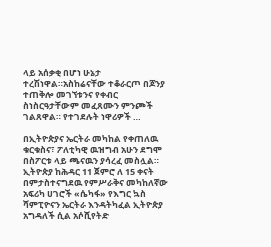ላይ አሰቃቂ በሆነ ሁኔታ ተረሽነዋል።አስከሬናቸው ተቆራርጦ በጆንያ ተጠቅሎ መገኘቱንና የቀብር ስነስርዓታቸውም መፈጸሙን ምንጮች ገልጸዋል። የተገደሉት ነዋሪዎች …

በኢትዮጵያና ኤርትራ መካከል የቀጠለዉ ቁርቁስና፣ ፖለቲካዊ ዉዝግብ አሁን ደግሞ በስፖርቱ ላይ ጫናዉን ያሳረፈ መስሏል። ኢትዮጵያ ከሕዳር 11 ጀምሮ ለ 15 ቀናት በምታስተናግደዉ የምሥራቅና መካከለኛው አፍሪካ ሀገሮች «ሴካፋ» የእግር ኳስ ሻምፒዮናን ኤርትራ እንዳትካፈል ኢትዮጵያ አግዳለች ሲል አሶሺየትድ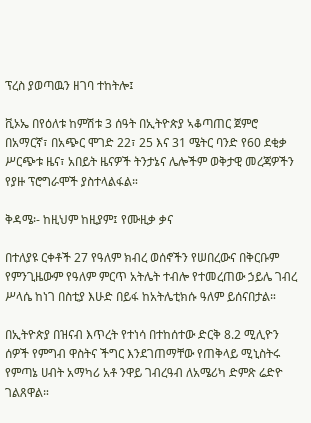ፕረስ ያወጣዉን ዘገባ ተከትሎ፤

ቪኦኤ በየዕለቱ ከምሽቱ 3 ሰዓት በኢትዮጵያ ኣቆጣጠር ጀምሮ በአማርኛ፣ በአጭር ሞገድ 22፣ 25 እና 31 ሜትር ባንድ የ60 ደቂቃ ሥርጭቱ ዜና፣ አበይት ዜናዎች ትንታኔና ሌሎችም ወቅታዊ መረጃዎችን የያዙ ፕሮግራሞች ያስተላልፋል።

ቅዳሜ፡- ከዚህም ከዚያም፤ የሙዚቃ ቃና

በተለያዩ ርቀቶች 27 የዓለም ክብረ ወሰኖችን የሠበረውና በቅርቡም የምንጊዜውም የዓለም ምርጥ አትሌት ተብሎ የተመረጠው ኃይሌ ገብረ ሥላሴ ከነገ በስቲያ እሁድ በይፋ ከአትሌቲክሱ ዓለም ይሰናበታል።

በኢትዮጵያ በዝናብ እጥረት የተነሳ በተከሰተው ድርቅ 8.2 ሚሊዮን ሰዎች የምግብ ዋስትና ችግር እንደገጠማቸው የጠቅላይ ሚኒስትሩ የምጣኔ ሀብት አማካሪ አቶ ንዋይ ገብረዓብ ለአሜሪካ ድምጽ ሬድዮ ገልጸዋል።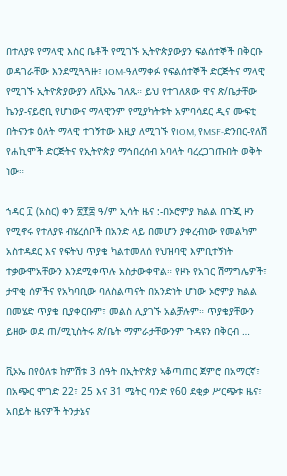በተለያዩ የማላዊ እስር ቤቶች የሚገኙ ኢትዮጵያውያን ፍልሰተኞች በቅርቡ ወዳገራቸው እንደሚጓጓዙ፣ IOM-ዓለማቀፉ የፍልሰተኞች ድርጅትና ማላዊ የሚገኙ ኢትዮጵያውያን ለቪኦኤ ገለጹ። ይህ የተገለጸው ዋና ጽ/ቤታቸው ኬንያ-ናይሮቢ የሆነውና ማላዊንም የሚያካትቱት አምባሳደር ዲና ሙፍቲ በትናንቱ ዕለት ማላዊ ተገኝተው እዚያ ለሚገኙ የIOM, የMSF-ድንበር-የለሽ የሐኪሞች ድርጅትና የኢትዮጵያ ማኅበረሰብ አባላት ባረረጋገጡበት ወቅት ነው።

ኀዳር ፲ (አስር) ቀን ፳፻፰ ዓ/ም ኢሳት ዜና :-በኦሮምያ ክልል በጉጂ ዞን የሚኖሩ የተለያዩ ብሄረሰቦች በአንድ ላይ በመሆን ያቀረብነው የመልካም አስተዳደር እና የፍትህ ጥያቄ ካልተመለሰ የህዝባዊ እምቢተኝነት ተቃውሞአቸውን እንደሚቀጥሉ አስታውቀዋል። የዞኑ የአገር ሽማግሌዎች፣ ታዋቂ ሰዎችና የአካባቢው ባለስልጣናት በአንድነት ሆነው ኦሮምያ ክልል በመሄድ ጥያቄ ቢያቀርቡም፣ መልስ ሊያገኙ አልቻሉም። ጥያቄያቸውን ይዘው ወደ ጠ/ሚኒስትሩ ጽ/ቤት ማምራታቸውንም ጉዳዩን በቅርብ …

ቪኦኤ በየዕለቱ ከምሽቱ 3 ሰዓት በኢትዮጵያ ኣቆጣጠር ጀምሮ በአማርኛ፣ በአጭር ሞገድ 22፣ 25 እና 31 ሜትር ባንድ የ60 ደቂቃ ሥርጭቱ ዜና፣ አበይት ዜናዎች ትንታኔና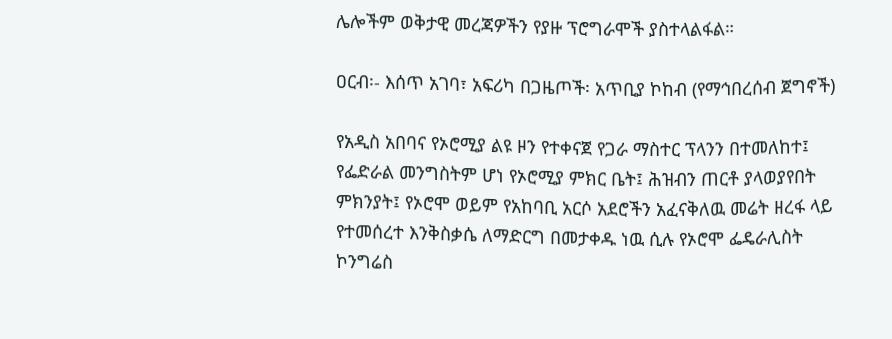ሌሎችም ወቅታዊ መረጃዎችን የያዙ ፕሮግራሞች ያስተላልፋል።

ዐርብ፡- እሰጥ አገባ፣ አፍሪካ በጋዜጦች፡ አጥቢያ ኮከብ (የማኅበረሰብ ጀግኖች)

የአዲስ አበባና የኦሮሚያ ልዩ ዞን የተቀናጀ የጋራ ማስተር ፕላንን በተመለከተ፤ የፌድራል መንግስትም ሆነ የኦሮሚያ ምክር ቤት፤ ሕዝብን ጠርቶ ያላወያየበት ምክንያት፤ የኦሮሞ ወይም የአከባቢ አርሶ አደሮችን አፈናቅለዉ መሬት ዘረፋ ላይ የተመሰረተ እንቅስቃሴ ለማድርግ በመታቀዱ ነዉ ሲሉ የኦሮሞ ፌዴራሊስት ኮንግሬስ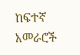ከፍተኛ አመራሮች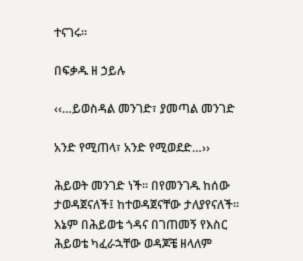ተናገሩ።

በፍቃዱ ዘ ኃይሉ

‹‹…ይወስዳል መንገድ፣ ያመጣል መንገድ

አንድ የሚጠላ፣ አንድ የሚወደድ…››

ሕይወት መንገድ ነች፡፡ በየመንገዱ ከሰው ታወዳጀናለች፤ ከተወዳጀናቸው ታለያየናለች፡፡ እኔም በሕይወቴ ጎዳና በገጠመኝ የእስር ሕይወቴ ካፈራኋቸው ወዳጆቼ ዘላለም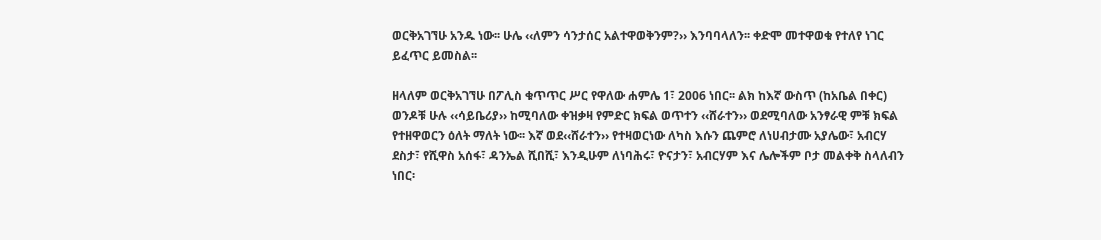ወርቅአገኘሁ አንዱ ነው፡፡ ሁሌ ‹‹ለምን ሳንታሰር አልተዋወቅንም?›› እንባባላለን፡፡ ቀድሞ መተዋወቁ የተለየ ነገር ይፈጥር ይመስል፡፡

ዘላለም ወርቅአገኘሁ በፖሊስ ቁጥጥር ሥር የዋለው ሐምሌ 1፣ 2006 ነበር፡፡ ልክ ከእኛ ውስጥ (ከአቤል በቀር) ወንዶቹ ሁሉ ‹‹ሳይቤሪያ›› ከሚባለው ቀዝቃዛ የምድር ክፍል ወጥተን ‹‹ሸራተን›› ወደሚባለው አንፃራዊ ምቹ ክፍል የተዘዋወርን ዕለት ማለት ነው፡፡ እኛ ወደ‹‹ሸራተን›› የተዛወርነው ለካስ እሱን ጨምሮ ለነሀብታሙ አያሌው፣ አብርሃ ደስታ፣ የሺዋስ አሰፋ፣ ዳንኤል ሺበሺ፣ እንዲሁም ለነባሕሩ፣ ዮናታን፣ አብርሃም እና ሌሎችም ቦታ መልቀቅ ስላለብን ነበር፡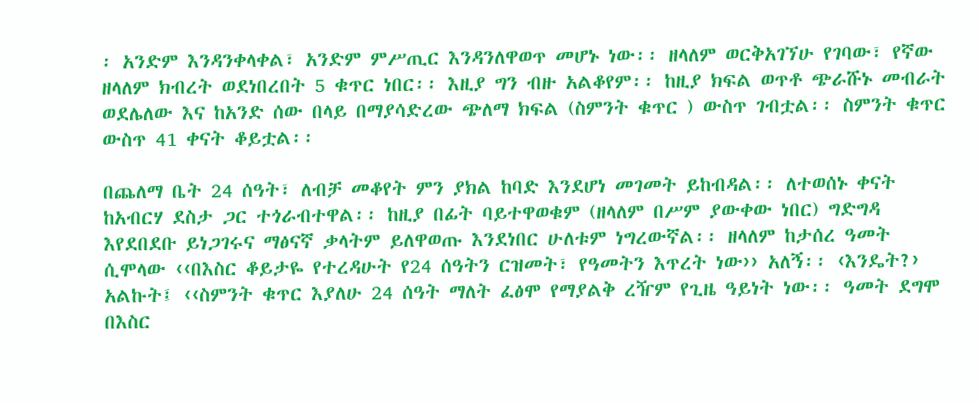፡ አንድም እንዳንቀላቀል፣ አንድም ምሥጢር እንዳንለዋወጥ መሆኑ ነው፡፡ ዘላለም ወርቅአገኘሁ የገባው፣ የኛው ዘላለም ክብረት ወደነበረበት 5 ቁጥር ነበር፡፡ እዚያ ግን ብዙ አልቆየም፡፡ ከዚያ ክፍል ወጥቶ ጭራሹኑ መብራት ወደሌለው እና ከአንድ ሰው በላይ በማያሳድረው ጭለማ ክፍል (ስምንት ቁጥር ) ውስጥ ገብቷል፡፡ ስምንት ቁጥር ውስጥ 41 ቀናት ቆይቷል፡፡

በጨለማ ቤት 24 ሰዓት፣ ለብቻ መቆየት ምን ያክል ከባድ እንደሆነ መገመት ይከብዳል፡፡ ለተወሰኑ ቀናት ከአብርሃ ደስታ ጋር ተጎራብተዋል፡፡ ከዚያ በፊት ባይተዋወቁም (ዘላለም በሥም ያውቀው ነበር) ግድግዳ እየደበደቡ ይነጋገሩና ማፅናኛ ቃላትም ይለዋወጡ እንደነበር ሁለቱም ነግረውኛል፡፡ ዘላለም ከታሰረ ዓመት ሲሞላው ‹‹በእስር ቆይታዬ የተረዳሁት የ24 ሰዓትን ርዝመት፣ የዓመትን እጥረት ነው›› አለኝ፡፡ ‹እንዴት?› አልኩት፤ ‹‹ስምንት ቁጥር እያለሁ 24 ሰዓት ማለት ፈፅሞ የማያልቅ ረዥም የጊዜ ዓይነት ነው፡፡ ዓመት ደግሞ በእስር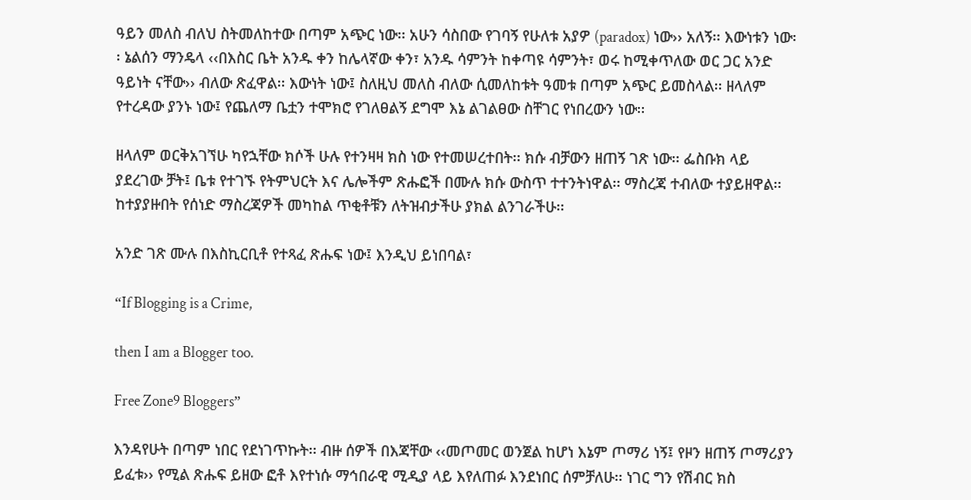ዓይን መለስ ብለህ ስትመለከተው በጣም አጭር ነው፡፡ አሁን ሳስበው የገባኝ የሁለቱ አያዎ (paradox) ነው›› አለኝ፡፡ እውነቱን ነው፡፡ ኔልሰን ማንዴላ ‹‹በእስር ቤት አንዱ ቀን ከሌላኛው ቀን፣ አንዱ ሳምንት ከቀጣዩ ሳምንት፣ ወሩ ከሚቀጥለው ወር ጋር አንድ ዓይነት ናቸው›› ብለው ጽፈዋል፡፡ እውነት ነው፤ ስለዚህ መለስ ብለው ሲመለከቱት ዓመቱ በጣም አጭር ይመስላል፡፡ ዘላለም የተረዳው ያንኑ ነው፤ የጨለማ ቤቷን ተሞክሮ የገለፀልኝ ደግሞ እኔ ልገልፀው ስቸገር የነበረውን ነው፡፡

ዘላለም ወርቅአገኘሁ ካየኋቸው ክሶች ሁሉ የተንዛዛ ክስ ነው የተመሠረተበት፡፡ ክሱ ብቻውን ዘጠኝ ገጽ ነው፡፡ ፌስቡክ ላይ ያደረገው ቻት፤ ቤቱ የተገኙ የትምህርት እና ሌሎችም ጽሑፎች በሙሉ ክሱ ውስጥ ተተንትነዋል፡፡ ማስረጃ ተብለው ተያይዘዋል፡፡ ከተያያዙበት የሰነድ ማስረጃዎች መካከል ጥቂቶቹን ለትዝብታችሁ ያክል ልንገራችሁ፡፡

አንድ ገጽ ሙሉ በእስኪርቢቶ የተጻፈ ጽሑፍ ነው፤ እንዲህ ይነበባል፣

“If Blogging is a Crime,

then I am a Blogger too.

Free Zone9 Bloggers”

እንዳየሁት በጣም ነበር የደነገጥኩት፡፡ ብዙ ሰዎች በእጃቸው ‹‹መጦመር ወንጀል ከሆነ እኔም ጦማሪ ነኝ፤ የዞን ዘጠኝ ጦማሪያን ይፈቱ›› የሚል ጽሑፍ ይዘው ፎቶ እየተነሱ ማኅበራዊ ሚዲያ ላይ እየለጠፉ እንደነበር ሰምቻለሁ፡፡ ነገር ግን የሽብር ክስ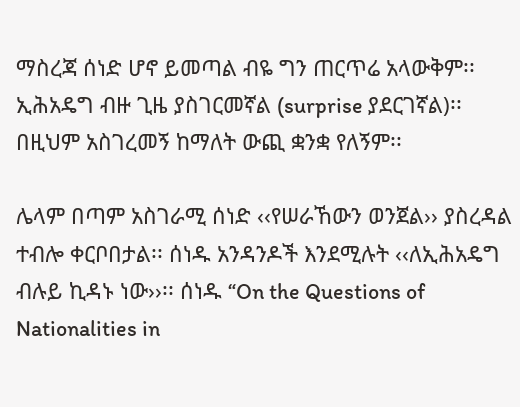ማስረጃ ሰነድ ሆኖ ይመጣል ብዬ ግን ጠርጥሬ አላውቅም፡፡ ኢሕአዴግ ብዙ ጊዜ ያስገርመኛል (surprise ያደርገኛል)፡፡ በዚህም አስገረመኝ ከማለት ውጪ ቋንቋ የለኝም፡፡

ሌላም በጣም አስገራሚ ሰነድ ‹‹የሠራኸውን ወንጀል›› ያስረዳል ተብሎ ቀርቦበታል፡፡ ሰነዱ አንዳንዶች እንደሚሉት ‹‹ለኢሕአዴግ ብሉይ ኪዳኑ ነው››፡፡ ሰነዱ “On the Questions of Nationalities in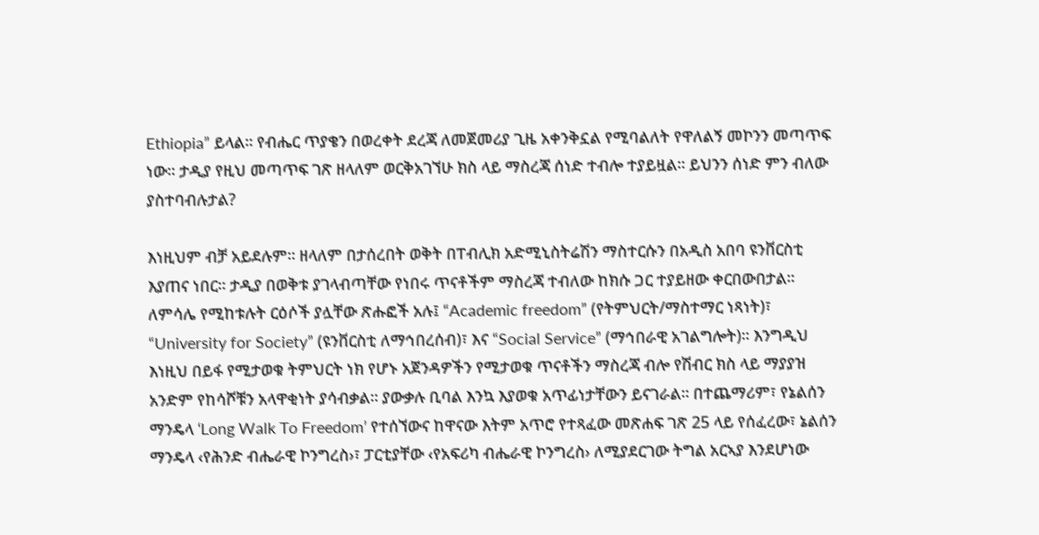Ethiopia” ይላል፡፡ የብሔር ጥያቄን በወረቀት ደረጃ ለመጀመሪያ ጊዜ አቀንቅኗል የሚባልለት የዋለልኝ መኮንን መጣጥፍ ነው፡፡ ታዲያ የዚህ መጣጥፍ ገጽ ዘላለም ወርቅአገኘሁ ክስ ላይ ማስረጃ ሰነድ ተብሎ ተያይዟል፡፡ ይህንን ሰነድ ምን ብለው ያስተባብሉታል?

እነዚህም ብቻ አይደሉም፡፡ ዘላለም በታሰረበት ወቅት በፐብሊክ አድሚኒስትሬሽን ማስተርሱን በአዲስ አበባ ዩንቨርስቲ እያጠና ነበር፡፡ ታዲያ በወቅቱ ያገላብጣቸው የነበሩ ጥናቶችም ማስረጃ ተብለው ከክሱ ጋር ተያይዘው ቀርበውበታል፡፡ ለምሳሌ የሚከቱሉት ርዕሶች ያሏቸው ጽሑፎች አሉ፤ “Academic freedom” (የትምህርት/ማስተማር ነጻነት)፣ “University for Society” (ዩንቨርስቲ ለማኅበረሰብ)፣ እና “Social Service” (ማኅበራዊ አገልግሎት)፡፡ እንግዲህ እነዚህ በይፋ የሚታወቁ ትምህርት ነክ የሆኑ አጀንዳዎችን የሚታወቁ ጥናቶችን ማስረጃ ብሎ የሽብር ክስ ላይ ማያያዝ አንድም የከሳሾቹን አላዋቂነት ያሳብቃል፡፡ ያውቃሉ ቢባል እንኳ እያወቁ አጥፊነታቸውን ይናገራል፡፡ በተጨማሪም፣ የኔልሰን ማንዴላ ‘Long Walk To Freedom’ የተሰኘውና ከዋናው እትም አጥሮ የተጻፈው መጽሐፍ ገጽ 25 ላይ የሰፈረው፣ ኔልሰን ማንዴላ ‹የሕንድ ብሔራዊ ኮንግረስ›፣ ፓርቲያቸው ‹የአፍሪካ ብሔራዊ ኮንግረስ› ለሚያደርገው ትግል አርኣያ እንደሆነው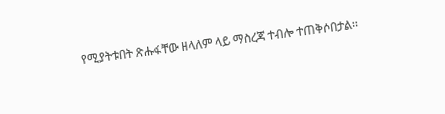የሚያትቱበት ጽሑፋቸው ዘላለም ላይ ማስረጃ ተብሎ ተጠቅሶበታል፡፡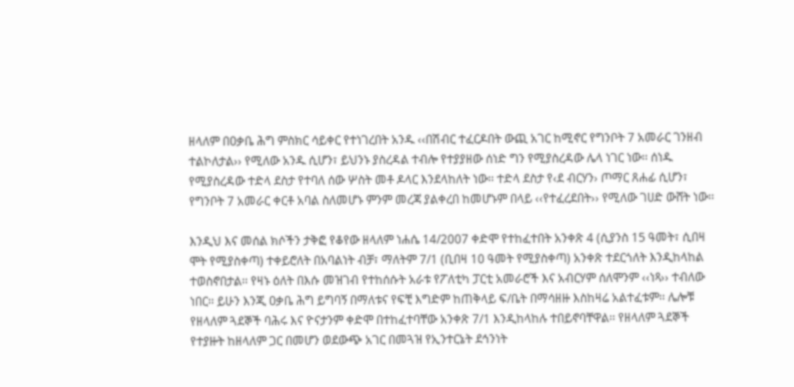ዘላለም በዐቃቤ ሕግ ምስክር ሳይቀር የተነገረበት አንዱ ‹‹በሽብር ተፈርዶበት ውጪ አገር ከሚኖር የግንቦት 7 አመራር ገንዘብ ተልኮለታል›› የሚለው አንዱ ሲሆን፣ ይህንኑ ያስረዳል ተብሎ የተያያዘው ሰነድ ግን የሚያስረዳው ሌላ ነገር ነው፡፡ ሰነዱ የሚያስረዳው ተድላ ደስታ የተባለ ሰው ሦስት መቶ ዶላር እንደላከለት ነው፡፡ ተድላ ደስታ የ‹ደ ብርሃን› ጦማር ጸሐፊ ሲሆን፣ የግንቦት 7 አመራር ቀርቶ አባል ስለመሆኑ ምንም መረጃ ያልቀረበ ከመሆኑም በላይ ‹‹የተፈረደበት›› የሚለው ገሀድ ውሸት ነው፡፡

እንዲህ እና መሰል ክሶችን ታቅፎ የቆየው ዘላለም ነሐሴ 14/2007 ቀድሞ የተከፈተበት አንቀጽ 4 (ሲያንስ 15 ዓመት፣ ሲበዛ ሞት የሚያስቀጣ) ተቀይሮለት በአባልነት ብቻ፣ ማለትም 7/1 (ቢበዛ 10 ዓመት የሚያስቀጣ) አንቀጽ ተደርጎለት እንዲከላከል ተወስኖበታል፡፡ የዛኑ ዕለት በእሱ መዝገብ የተከሰሱት አራቱ የፖለቲካ ፓርቲ አመራሮች እና አብርሃም ሰለሞንም ‹‹ነጻ›› ተብለው ነበር፡፡ ይሁን እንጂ ዐቃቤ ሕግ ይግባኝ በማለቱና የፍቺ እግድም ከጠቅላይ ፍ/ቤት በማሳዘዙ እስከዛሬ አልተፈቱም፡፡ ሌሎቹ የዘላለም ጓደኞች ባሕሩ እና ዮናታንም ቀድሞ በተከፈተባቸው አንቀጽ 7/1 እንዲከላከሉ ተበይኖባቸዋል፡፡ የዘላለም ጓደኞች የተያዙት ከዘላለም ጋር በመሆን ወደውጭ አገር በመጓዝ የኢንተርኔት ደኅንነት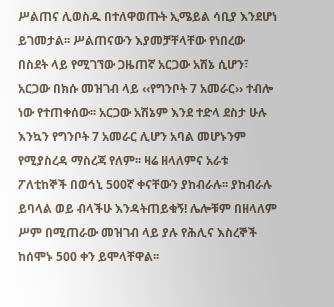ሥልጠና ሊወስዱ በተለዋወጡት ኢሜይል ሳቢያ እንደሆነ ይገመታል፡፡ ሥልጠናውን እያመቻቸላቸው የነበረው በስደት ላይ የሚገኘው ጋዜጠኛ አርጋው አሽኔ ሲሆን፣ አርጋው በክሱ መዝገብ ላይ ‹‹የግንቦት 7 አመራር›› ተብሎ ነው የተጠቀሰው፡፡ አርጋው አሽኔም እንደ ተድላ ደስታ ሁሉ እንኳን የግንቦት 7 አመራር ሊሆን አባል መሆኑንም የሚያስረዳ ማስረጃ የለም፡፡ ዛሬ ዘላለምና አራቱ ፖለቲከኞች በወኅኒ 500ኛ ቀናቸውን ያከብራሉ፡፡ ያከብራሉ ይባላል ወይ ብላችሁ እንዳትጠይቁኝ! ሌሎቹም በዘላለም ሥም በሚጠራው መዝገብ ላይ ያሉ የሕሊና እስረኞች ከሰሞኑ 500 ቀን ይሞላቸዋል፡፡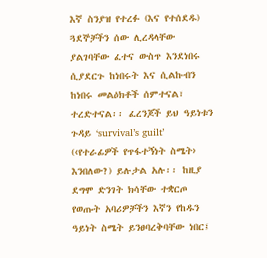እኛ ስንያዝ የተረፉ (እና የተሰደዱ) ጓደኞቻችን ሰው ሊረዳላቸው ያልገባቸው ፈተና ውስጥ እንደነበሩ ሲያደርጉ ከነበሩት እና ሲልኩብን ከነበሩ መልዕክቶች ሰምተናል፣ ተረድተናል፡፡ ፈረንጆች ይህ ዓይነቱን ጉዳይ ‘survival’s guilt’ (‹የተራፊዎች የጥፋተኝነት ስሜት› እንበለው?) ይሉታል አሉ፡፡ ከዚያ ደግሞ ድንገት ክሳቸው ተቋርጦ የወጡት አባሪዎቻችን እኛን የከዱን ዓይነት ስሜት ይንፀባረቅባቸው ነበር፤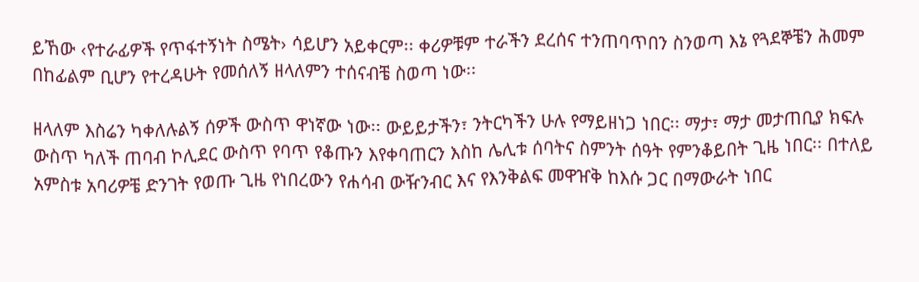ይኸው ‹የተራፊዎች የጥፋተኝነት ስሜት› ሳይሆን አይቀርም፡፡ ቀሪዎቹም ተራችን ደረሰና ተንጠባጥበን ስንወጣ እኔ የጓደኞቼን ሕመም በከፊልም ቢሆን የተረዳሁት የመሰለኝ ዘላለምን ተሰናብቼ ስወጣ ነው፡፡

ዘላለም እስሬን ካቀለሉልኝ ሰዎች ውስጥ ዋነኛው ነው፡፡ ውይይታችን፣ ንትርካችን ሁሉ የማይዘነጋ ነበር፡፡ ማታ፣ ማታ መታጠቢያ ክፍሉ ውስጥ ካለች ጠባብ ኮሊደር ውስጥ የባጥ የቆጡን እየቀባጠርን እስከ ሌሊቱ ሰባትና ስምንት ሰዓት የምንቆይበት ጊዜ ነበር፡፡ በተለይ አምስቱ አባሪዎቼ ድንገት የወጡ ጊዜ የነበረውን የሐሳብ ውዥንብር እና የእንቅልፍ መዋዠቅ ከእሱ ጋር በማውራት ነበር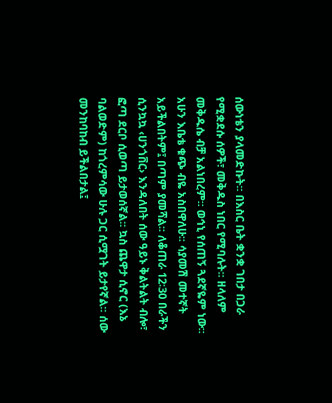ሰውነቴን ያላመድኩት፡፡ በእስር ቤት ቋንቋ ገበታ በጋራ የሚቋደሱ ሰዎች፣ መቅዱስ ነበር የሚባሉት፡፡ ዘላለም መቅዱሴ ብቻ አልነበረም፡፡ ወኅኒ የሰጠኝ ጓደኛዬም ነው፡፡ አሁን እቤቴ ቁጭ ብዬ አስበዋለሁ፡፡ ሳያመሽ መተኛት አይችልበትም፤ በጣም ያመሻል፡፡ ለቆጠራ 12፡30 በራችን ሲንኳኳ ‹ሀንጎቨር› እንዳለበት ሰው ዓይኑ ቅልትልት ብሎ፣ ፎጣ ደርቦ ሲወጣ ይታወሰኛል፡፡ ኳስ ጨዋታ ሲኖር (እኔ ባልወድም) ከጎረምሳው ሁሉ ጋር ሲሟገት ይታየኛል፡፡ ሰው መንከባከብ ይችልበታል፤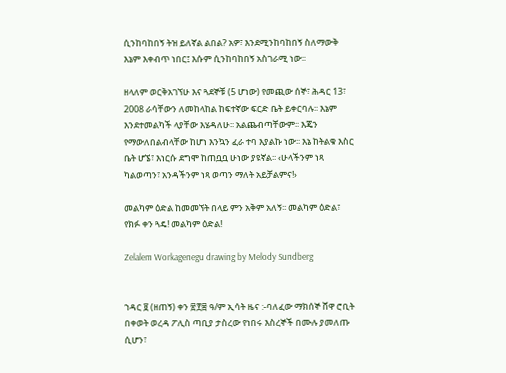ሲንከባከበኝ ትዝ ይለኛል ልበል? አዎ፣ እንደሚንከባከበኝ ስለማውቅ እኔም እቀብጥ ነበር፤ እሱም ሲንከባከበኝ አስገራሚ ነው፡፡

ዘላለም ወርቅአገኘሁ እና ጓደኞቹ (5 ሆነው) የመጪው ሰኞ፣ ሕዳር 13፣ 2008 ራሳቸውን ለመከላከል ከፍተኛው ፍርድ ቤት ይቀርባሉ፡፡ እኔም እንደተመልካች ላያቸው እሄዳለሁ፡፡ አልጨብጣቸውም፡፡ እጄን የማውለበልብላቸው ከሆነ እንኳን ፈራ ተባ እያልኩ ነው፡፡ እኔ ከትልቁ እስር ቤት ሆኜ፣ እነርሱ ደግሞ ከጠቧቧ ሁነው ያዩኛል፡፡ ‹ሁላችንም ነጻ ካልወጣን፣ አንዳችንም ነጻ ወጣን ማለት አይቻልምና!›

መልካም ዕድል ከመመኘት በላይ ምን አቅም አለኝ፡፡ መልካም ዕድል፣ የክፉ ቀን ጓዴ! መልካም ዕድል!

Zelalem Workagenegu drawing by Melody Sundberg


ኀዳር ፱ (ዘጠኝ) ቀን ፳፻፰ ዓ/ም ኢሳት ዜና :-ባለፈው ማክሰኞ ሸዋ ሮቢት በቀወት ወረዳ ፖሊስ ጣቢያ ታስረው የነበሩ እስረኞች በሙሉ ያመለጡ ሲሆን፣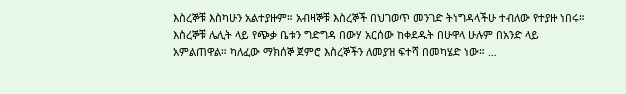እስረኞቹ እስካሁን አልተያዙም። አብዛኞቹ እስረኞች በህገወጥ መንገድ ትነግዳላችሁ ተብለው የተያዙ ነበሩ። እስረኞቹ ሌሊት ላይ የጭቃ ቤቱን ግድግዳ በውሃ አርሰው ከቀደዱት በሁዋላ ሁሉም በአንድ ላይ አምልጠዋል። ካለፈው ማክሰኞ ጀምሮ እስረኞችን ለመያዝ ፍተሻ በመካሄድ ነው። …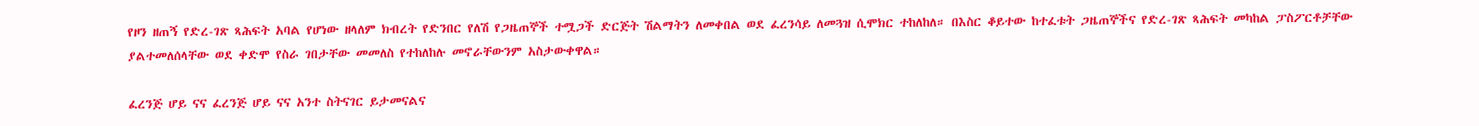የዞን ዘጠኝ የድረ-ገጽ ጻሕፍት አባል የሆነው ዘላለም ክብረት የድንበር የለሽ የጋዜጠኞች ተሟጋች ድርጅት ሽልማትን ለመቀበል ወደ ፈረንሳይ ለመጓዝ ሲሞክር ተከለከለ። በእስር ቆይተው ከተፈቱት ጋዜጠኞችና የድረ-ገጽ ጻሕፍት መካከል ፓስፖርቶቻቸው ያልተመለሰላቸው ወደ ቀድሞ የስራ ገበታቸው መመለስ የተከለከሉ መኖራቸውንም አስታውቀዋል።

ፈረንጅ ሆይ ናና ፈረንጅ ሆይ ናና አንተ ስትናገር ይታመናልና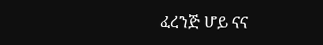ፈረንጅ ሆይ ናና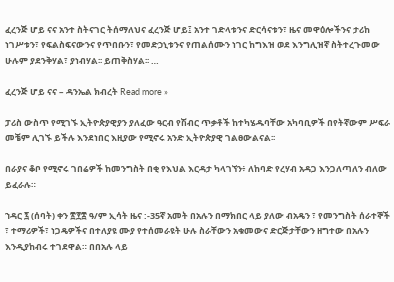ፈረንጅ ሆይ ናና አንተ ስትናገር ትሰማለህና ፈረንጅ ሆይ፤ አንተ ገድላቱንና ድርሳናቱን፣ ዜና መዋዕሎችንና ታሪከ ነገሥቱን፣ የፍልስፍናውንና የጥበቡን፣ የመድኃኒቱንና የጠልሰሙን ነገር ከግእዝ ወደ እንግሊዝኛ ስትተረጉመው ሁሉም ያደንቅሃል፣ ያነብሃል፡፡ ይጠቅስሃል፡፡ …

ፈረንጅ ሆይ ናና – ዳንኤል ክብረት Read more »

ፓሪስ ውስጥ የሚገኙ ኢትዮጵያዊያን ያለፈው ዓርብ የሽብር ጥቃቶች ከተካሄዱባቸው አካባቢዎች በየትኛውም ሥፍራ መቼም ሊገኙ ይችሉ እንደነበር እዚያው የሚኖሩ አንድ ኢትዮጵያዊ ገልፀውልናል፡፡

በራያና ቆቦ የሚኖሩ ገበሬዎች ከመንግስት በቂ የእህል እርዳታ ካላገኘን፥ ለከባድ የረሃብ አዳጋ እንጋለጣለን ብለው ይፈራሉ።

ኀዳር ፯ (ሰባት) ቀን ፳፻፰ ዓ/ም ኢሳት ዜና :-35ኛ አመት በአሉን በማክበር ላይ ያለው ብአዴን ፣ የመንግስት ሰራተኞች ፣ ተማሪዎች፣ ነጋዴዎችና በተለያዩ ሙያ የተሰመራዩት ሁሉ ስራቸውን አቁመውና ድርጅታቸውን ዘግተው በአሉን እንዲያከብሩ ተገደዋል። በበአሉ ላይ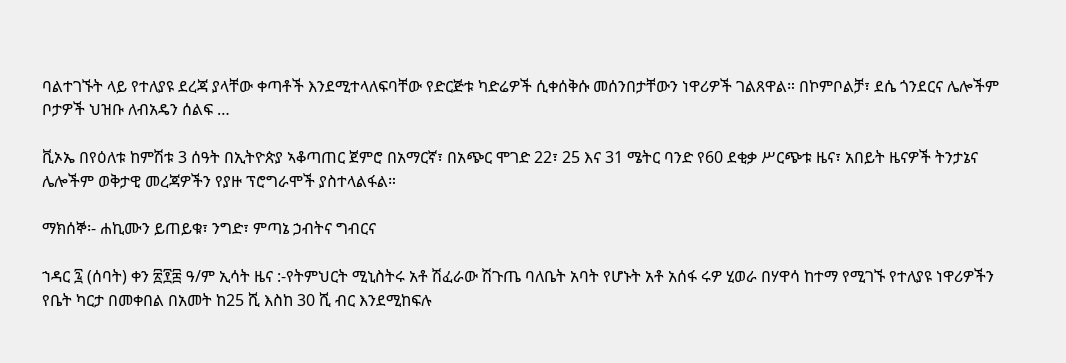ባልተገኙት ላይ የተለያዩ ደረጃ ያላቸው ቀጣቶች እንደሚተላለፍባቸው የድርጅቱ ካድሬዎች ሲቀሰቅሱ መሰንበታቸውን ነዋሪዎች ገልጸዋል። በኮምቦልቻ፣ ደሴ ጎንደርና ሌሎችም ቦታዎች ህዝቡ ለብአዴን ሰልፍ …

ቪኦኤ በየዕለቱ ከምሽቱ 3 ሰዓት በኢትዮጵያ ኣቆጣጠር ጀምሮ በአማርኛ፣ በአጭር ሞገድ 22፣ 25 እና 31 ሜትር ባንድ የ60 ደቂቃ ሥርጭቱ ዜና፣ አበይት ዜናዎች ትንታኔና ሌሎችም ወቅታዊ መረጃዎችን የያዙ ፕሮግራሞች ያስተላልፋል።

ማክሰኞ፡- ሐኪሙን ይጠይቁ፣ ንግድ፣ ምጣኔ ኃብትና ግብርና

ኀዳር ፯ (ሰባት) ቀን ፳፻፰ ዓ/ም ኢሳት ዜና :-የትምህርት ሚኒስትሩ አቶ ሽፈራው ሽጉጤ ባለቤት አባት የሆኑት አቶ አሰፋ ሩዎ ሂወራ በሃዋሳ ከተማ የሚገኙ የተለያዩ ነዋሪዎችን የቤት ካርታ በመቀበል በአመት ከ25 ሺ እስከ 30 ሺ ብር እንደሚከፍሉ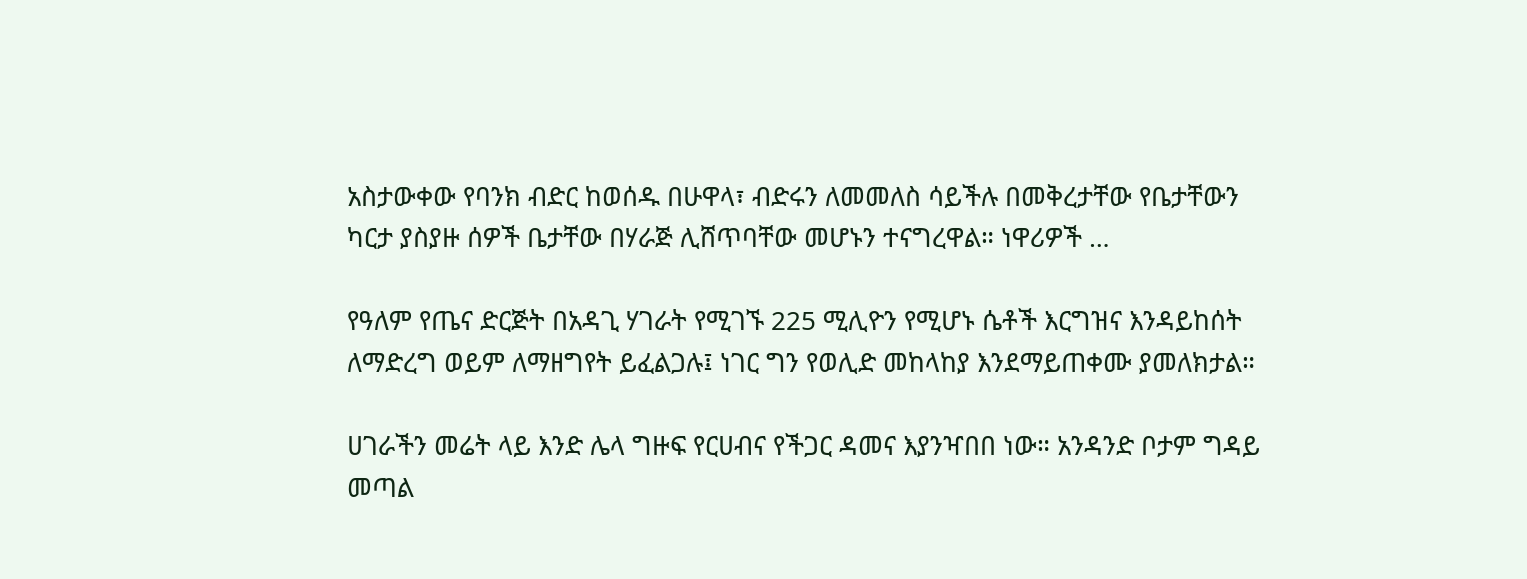አስታውቀው የባንክ ብድር ከወሰዱ በሁዋላ፣ ብድሩን ለመመለስ ሳይችሉ በመቅረታቸው የቤታቸውን ካርታ ያስያዙ ሰዎች ቤታቸው በሃራጅ ሊሸጥባቸው መሆኑን ተናግረዋል። ነዋሪዎች …

የዓለም የጤና ድርጅት በአዳጊ ሃገራት የሚገኙ 225 ሚሊዮን የሚሆኑ ሴቶች እርግዝና እንዳይከሰት ለማድረግ ወይም ለማዘግየት ይፈልጋሉ፤ ነገር ግን የወሊድ መከላከያ እንደማይጠቀሙ ያመለክታል።

ሀገራችን መሬት ላይ እንድ ሌላ ግዙፍ የርሀብና የችጋር ዳመና እያንዣበበ ነው። አንዳንድ ቦታም ግዳይ መጣል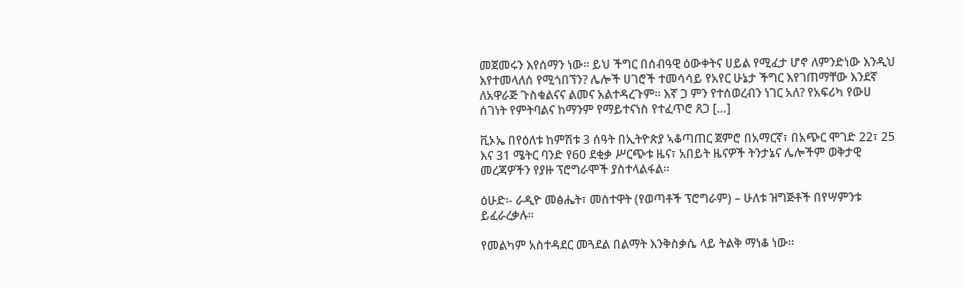መጀመሩን እየሰማን ነው። ይህ ችግር በሰብዓዊ ዕውቀትና ሀይል የሚፈታ ሆኖ ለምንድነው እንዲህ እየተመላለሰ የሚጎበኘን? ሌሎች ሀገሮች ተመሳሳይ የአየር ሁኔታ ችግር እየገጠማቸው እንደኛ ለአዋራጅ ጉስቁልናና ልመና አልተዳረጉም። እኛ ጋ ምን የተሰወረብን ነገር አለ? የአፍሪካ የውሀ ሰገነት የምትባልና ከማንም የማይተናነስ የተፈጥሮ ጸጋ […]

ቪኦኤ በየዕለቱ ከምሽቱ 3 ሰዓት በኢትዮጵያ ኣቆጣጠር ጀምሮ በአማርኛ፣ በአጭር ሞገድ 22፣ 25 እና 31 ሜትር ባንድ የ60 ደቂቃ ሥርጭቱ ዜና፣ አበይት ዜናዎች ትንታኔና ሌሎችም ወቅታዊ መረጃዎችን የያዙ ፕሮግራሞች ያስተላልፋል።

ዕሁድ፡- ራዲዮ መፅሔት፣ መስተዋት (የወጣቶች ፕሮግራም) – ሁለቱ ዝግጅቶች በየሣምንቱ ይፈራረቃሉ፡፡

የመልካም አስተዳደር መጓደል በልማት እንቅስቃሴ ላይ ትልቅ ማነቆ ነው።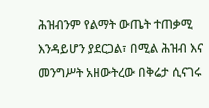ሕዝብንም የልማት ውጤት ተጠቃሚ እንዳይሆን ያደርጋል፣ በሚል ሕዝብ እና መንግሥት አዘውትረው በቅሬታ ሲናገሩ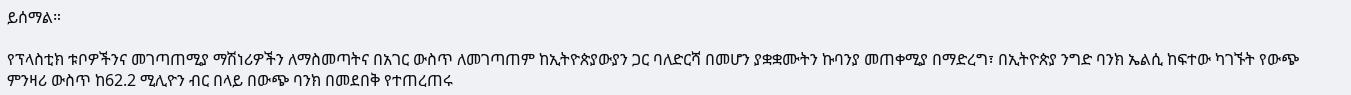ይሰማል።

የፕላስቲክ ቱቦዎችንና መገጣጠሚያ ማሽነሪዎችን ለማስመጣትና በአገር ውስጥ ለመገጣጠም ከኢትዮጵያውያን ጋር ባለድርሻ በመሆን ያቋቋሙትን ኩባንያ መጠቀሚያ በማድረግ፣ በኢትዮጵያ ንግድ ባንክ ኤልሲ ከፍተው ካገኙት የውጭ ምንዛሪ ውስጥ ከ62.2 ሚሊዮን ብር በላይ በውጭ ባንክ በመደበቅ የተጠረጠሩ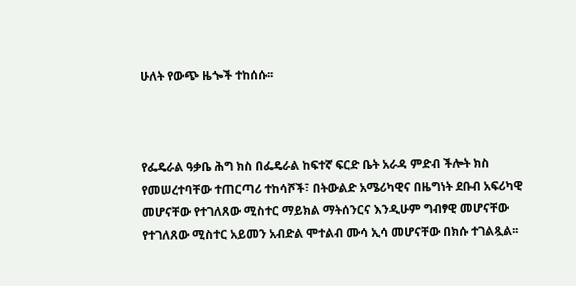ሁለት የውጭ ዜጐች ተከሰሱ፡፡



የፌዴራል ዓቃቤ ሕግ ክስ በፌዴራል ከፍተኛ ፍርድ ቤት አራዳ ምድብ ችሎት ክስ የመሠረተባቸው ተጠርጣሪ ተከሳሾች፣ በትውልድ አሜሪካዊና በዜግነት ደቡብ አፍሪካዊ መሆናቸው የተገለጸው ሚስተር ማይክል ማትሰንርና እንዲሁም ግብፃዊ መሆናቸው የተገለጸው ሚስተር አይመን አብድል ሞተልብ ሙሳ ኢሳ መሆናቸው በክሱ ተገልጿል፡፡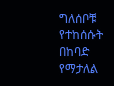ግለሰቦቹ የተከሰሱት በከባድ የማታለል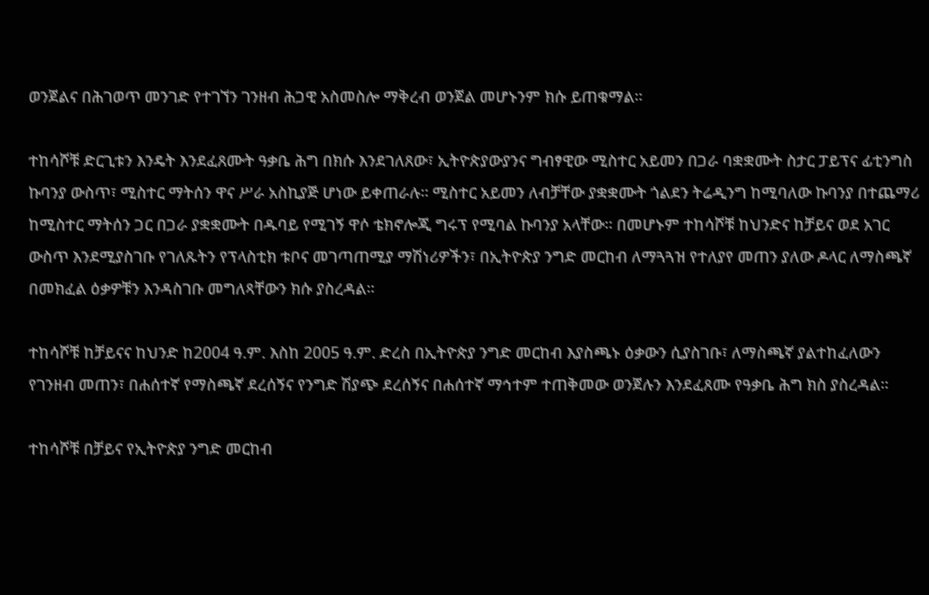ወንጀልና በሕገወጥ መንገድ የተገኘን ገንዘብ ሕጋዊ አስመስሎ ማቅረብ ወንጀል መሆኑንም ክሱ ይጠቁማል፡፡

ተከሳሾቹ ድርጊቱን እንዴት እንደፈጸሙት ዓቃቤ ሕግ በክሱ እንደገለጸው፣ ኢትዮጵያውያንና ግብፃዊው ሚስተር አይመን በጋራ ባቋቋሙት ስታር ፓይፕና ፊቲንግስ ኩባንያ ውስጥ፣ ሚስተር ማትሰን ዋና ሥራ አስኪያጅ ሆነው ይቀጠራሉ፡፡ ሚስተር አይመን ለብቻቸው ያቋቋሙት ጎልደን ትሬዲንግ ከሚባለው ኩባንያ በተጨማሪ ከሚስተር ማትሰን ጋር በጋራ ያቋቋሙት በዱባይ የሚገኝ ዋሶ ቴክኖሎጂ ግሩፕ የሚባል ኩባንያ አላቸው፡፡ በመሆኑም ተከሳሾቹ ከህንድና ከቻይና ወደ አገር ውስጥ እንደሚያስገቡ የገለጹትን የፕላስቲክ ቱቦና መገጣጠሚያ ማሽነሪዎችን፣ በኢትዮጵያ ንግድ መርከብ ለማጓጓዝ የተለያየ መጠን ያለው ዶላር ለማስጫኛ በመክፈል ዕቃዎቹን እንዳስገቡ መግለጻቸውን ክሱ ያስረዳል፡፡

ተከሳሾቹ ከቻይናና ከህንድ ከ2004 ዓ.ም. እስከ 2005 ዓ.ም. ድረስ በኢትዮጵያ ንግድ መርከብ እያስጫኑ ዕቃውን ሲያስገቡ፣ ለማስጫኛ ያልተከፈለውን የገንዘብ መጠን፣ በሐሰተኛ የማስጫኛ ደረሰኝና የንግድ ሽያጭ ደረሰኝና በሐሰተኛ ማኅተም ተጠቅመው ወንጀሉን እንደፈጸሙ የዓቃቤ ሕግ ክስ ያስረዳል፡፡

ተከሳሾቹ በቻይና የኢትዮጵያ ንግድ መርከብ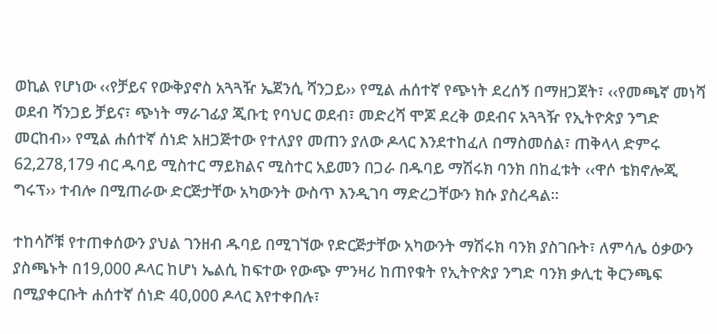ወኪል የሆነው ‹‹የቻይና የውቅያኖስ አጓጓዥ ኤጀንሲ ሻንጋይ›› የሚል ሐሰተኛ የጭነት ደረሰኝ በማዘጋጀት፣ ‹‹የመጫኛ መነሻ ወደብ ሻንጋይ ቻይና፣ ጭነት ማራገፊያ ጂቡቲ የባህር ወደብ፣ መድረሻ ሞጆ ደረቅ ወደብና አጓጓዥ የኢትዮጵያ ንግድ መርከብ›› የሚል ሐሰተኛ ሰነድ አዘጋጅተው የተለያየ መጠን ያለው ዶላር እንደተከፈለ በማስመሰል፣ ጠቅላላ ድምሩ 62,278,179 ብር ዱባይ ሚስተር ማይክልና ሚስተር አይመን በጋራ በዱባይ ማሽሩክ ባንክ በከፈቱት ‹‹ዋሶ ቴክኖሎጂ ግሩፕ›› ተብሎ በሚጠራው ድርጅታቸው አካውንት ውስጥ እንዲገባ ማድረጋቸውን ክሱ ያስረዳል፡፡

ተከሳሾቹ የተጠቀሰውን ያህል ገንዘብ ዱባይ በሚገኘው የድርጅታቸው አካውንት ማሽሩክ ባንክ ያስገቡት፣ ለምሳሌ ዕቃውን ያስጫኑት በ19,000 ዶላር ከሆነ ኤልሲ ከፍተው የውጭ ምንዛሪ ከጠየቁት የኢትዮጵያ ንግድ ባንክ ቃሊቲ ቅርንጫፍ በሚያቀርቡት ሐሰተኛ ሰነድ 40,000 ዶላር እየተቀበሉ፣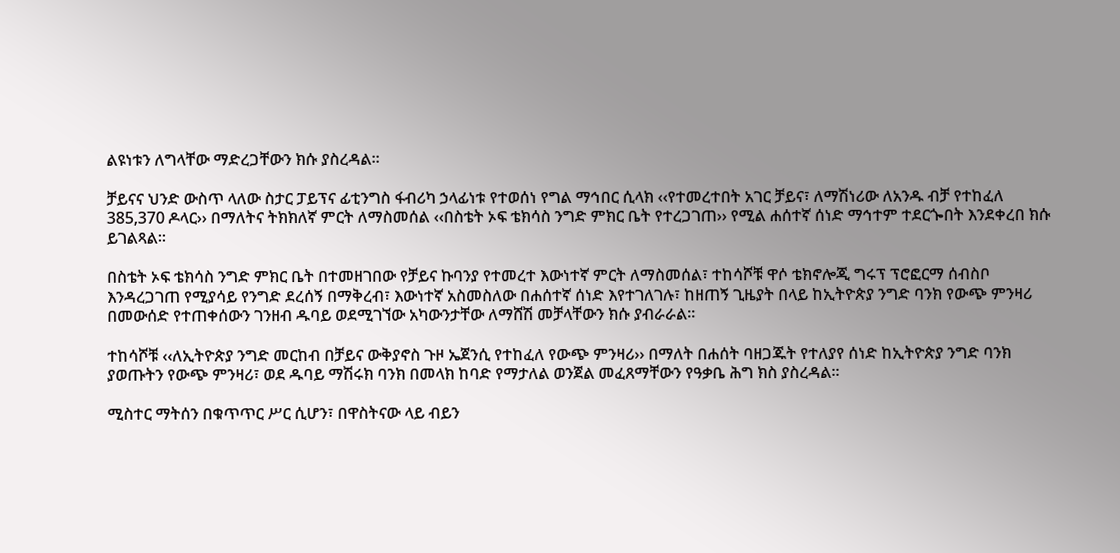ልዩነቱን ለግላቸው ማድረጋቸውን ክሱ ያስረዳል፡፡

ቻይናና ህንድ ውስጥ ላለው ስታር ፓይፕና ፊቲንግስ ፋብሪካ ኃላፊነቱ የተወሰነ የግል ማኅበር ሲላክ ‹‹የተመረተበት አገር ቻይና፣ ለማሽነሪው ለአንዱ ብቻ የተከፈለ 385,370 ዶላር›› በማለትና ትክክለኛ ምርት ለማስመሰል ‹‹በስቴት ኦፍ ቴክሳስ ንግድ ምክር ቤት የተረጋገጠ›› የሚል ሐሰተኛ ሰነድ ማኅተም ተደርጐበት እንደቀረበ ክሱ ይገልጻል፡፡

በስቴት ኦፍ ቴክሳስ ንግድ ምክር ቤት በተመዘገበው የቻይና ኩባንያ የተመረተ እውነተኛ ምርት ለማስመሰል፣ ተከሳሾቹ ዋሶ ቴክኖሎጂ ግሩፕ ፕሮፎርማ ሰብስቦ እንዳረጋገጠ የሚያሳይ የንግድ ደረሰኝ በማቅረብ፣ እውነተኛ አስመስለው በሐሰተኛ ሰነድ እየተገለገሉ፣ ከዘጠኝ ጊዜያት በላይ ከኢትዮጵያ ንግድ ባንክ የውጭ ምንዛሪ በመውሰድ የተጠቀሰውን ገንዘብ ዱባይ ወደሚገኘው አካውንታቸው ለማሸሽ መቻላቸውን ክሱ ያብራራል፡፡

ተከሳሾቹ ‹‹ለኢትዮጵያ ንግድ መርከብ በቻይና ውቅያኖስ ጉዞ ኤጀንሲ የተከፈለ የውጭ ምንዛሪ›› በማለት በሐሰት ባዘጋጁት የተለያየ ሰነድ ከኢትዮጵያ ንግድ ባንክ ያወጡትን የውጭ ምንዛሪ፣ ወደ ዱባይ ማሽሩክ ባንክ በመላክ ከባድ የማታለል ወንጀል መፈጸማቸውን የዓቃቤ ሕግ ክስ ያስረዳል፡፡

ሚስተር ማትሰን በቁጥጥር ሥር ሲሆን፣ በዋስትናው ላይ ብይን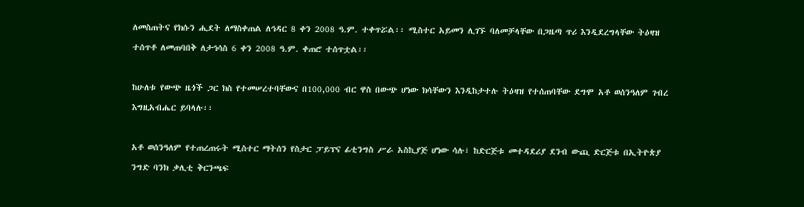ለመስጠትና የክሱን ሒደት ለማስቀጠል ለኅዳር 8 ቀን 2008 ዓ.ም. ተቀጥሯል፡፡ ሚስተር አይመን ሊገኙ ባለመቻላቸው በጋዜጣ ጥሪ እንዲደረግላቸው ትዕዛዝ ተሰጥቶ ለመጠባበቅ ለታኅሳስ 6 ቀን 2008 ዓ.ም. ቀጠሮ ተሰጥቷል፡፡

ከሁለቱ የውጭ ዜጎች ጋር ክስ የተመሠረተባቸውና በ100,000 ብር ዋስ በውጭ ሆነው ክሳቸውን እንዲከታተሉ ትዕዛዝ የተሰጠባቸው ደግሞ አቶ ወሰንዓለም ገብረ እግዚአብሔር ይባላሉ፡፡

አቶ ወሰንዓለም የተጠረጠሩት ሚስተር ማትሰን የስታር ፓይፕና ፊቲንግስ ሥራ አስኪያጅ ሆነው ሳሉ፣ ከድርጅቱ መተዳደሪያ ደንብ ውጪ ድርጅቱ በኢትዮጵያ ንግድ ባንክ ቃሊቲ ቅርንጫፍ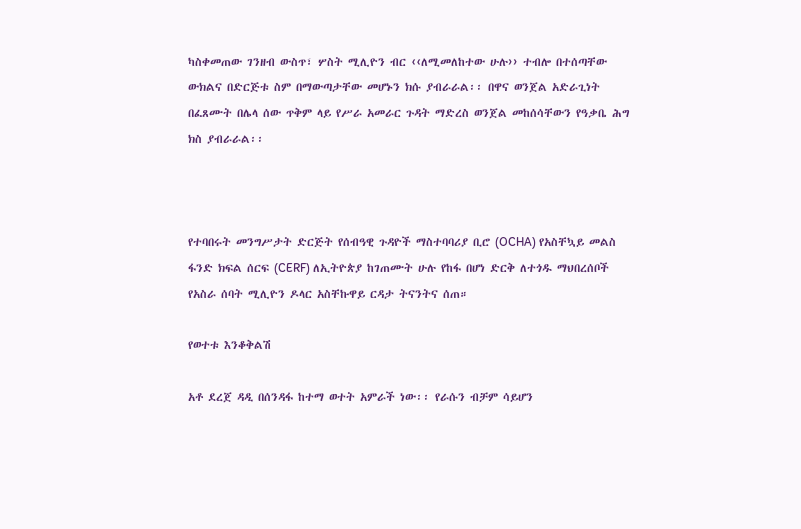ካስቀመጠው ገንዘብ ውስጥ፣ ሦስት ሚሊዮን ብር ‹‹ለሚመለከተው ሁሉ›› ተብሎ በተሰጣቸው ውክልና በድርጅቱ ስም በማውጣታቸው መሆኑን ክሱ ያብራራል፡፡ በዋና ወንጀል አድራጊነት በፈጸሙት በሌላ ሰው ጥቅም ላይ የሥራ አመራር ጉዳት ማድረስ ወንጀል መከሰሳቸውን የዓቃቤ ሕግ ክስ ያብራራል፡፡



የተባበሩት መንግሥታት ድርጅት የሰብዓዊ ጉዳዮች ማስተባባሪያ ቢሮ (OCHA) የአስቸኳይ መልስ ፋንድ ክፍል ሰርፍ (CERF) ለኢትዮጵያ ከገጠሙት ሁሉ የከፋ በሆነ ድርቅ ለተጎዱ ማህበረሰቦች የአስራ ሰባት ሚሊዮን ዶላር አስቸኩዋይ ርዳታ ትናንትና ሰጠ።

የወተቱ እንቆቅልሽ

አቶ ደረጀ ዳዲ በሰንዳፋ ከተማ ወተት አምራች ነው፡፡ የራሱን ብቻም ሳይሆን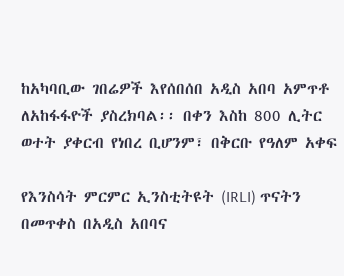ከአካባቢው ገበሬዎች እየሰበሰበ አዲስ አበባ አምጥቶ ለአከፋፋዮች ያስረክባል፡፡ በቀን እስከ 800 ሊትር ወተት ያቀርብ የነበረ ቢሆንም፣ በቅርቡ የዓለም አቀፍ

የእንስሳት ምርምር ኢንስቲትዩት (IRLI) ጥናትን በመጥቀስ በአዲስ አበባና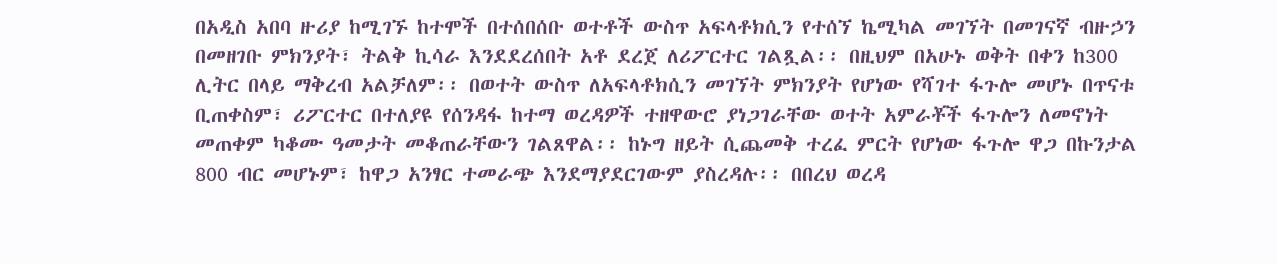በአዲስ አበባ ዙሪያ ከሚገኙ ከተሞች በተሰበሰቡ ወተቶች ውስጥ አፍላቶክሲን የተሰኘ ኬሚካል መገኘት በመገናኛ ብዙኃን በመዘገቡ ምክንያት፣ ትልቅ ኪሳራ እንደደረሰበት አቶ ደረጀ ለሪፖርተር ገልጿል፡፡ በዚህም በአሁኑ ወቅት በቀን ከ300 ሊትር በላይ ማቅረብ አልቻለም፡፡ በወተት ውስጥ ለአፍላቶክሲን መገኘት ምክንያት የሆነው የሻገተ ፋጉሎ መሆኑ በጥናቱ ቢጠቀስም፣ ሪፖርተር በተለያዩ የሰንዳፋ ከተማ ወረዳዎች ተዘዋውሮ ያነጋገራቸው ወተት አምራቾች ፋጉሎን ለመኖነት መጠቀም ካቆሙ ዓመታት መቆጠራቸውን ገልጸዋል፡፡ ከኑግ ዘይት ሲጨመቅ ተረፈ ምርት የሆነው ፋጉሎ ዋጋ በኩንታል 800 ብር መሆኑም፣ ከዋጋ አንፃር ተመራጭ እንደማያደርገውም ያስረዳሉ፡፡ በበረህ ወረዳ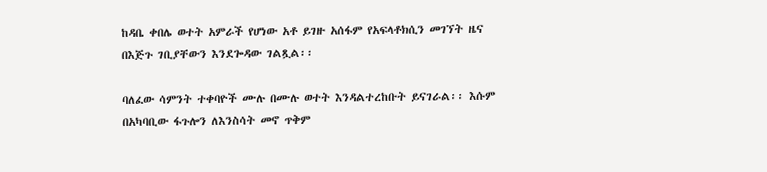ከዳቤ ቀበሌ ወተት አምራች የሆነው አቶ ይገዙ አሰፋም የአፍላቶክሲን መገኘት ዜና በእጅጉ ገቢያቸውን እንደጐዳው ገልጿል፡፡

ባለፈው ሳምንት ተቀባዮች ሙሉ በሙሉ ወተት እንዳልተረከቡት ይናገራል፡፡ እሱም በአካባቢው ፋጉሎን ለእንስሳት መኖ ጥቅም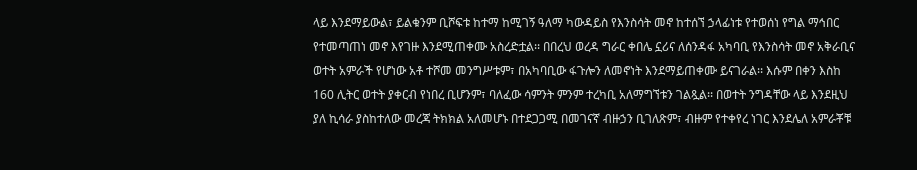ላይ እንደማይውል፣ ይልቁንም ቢሾፍቱ ከተማ ከሚገኝ ዓለማ ካውዳይስ የእንስሳት መኖ ከተሰኘ ኃላፊነቱ የተወሰነ የግል ማኅበር የተመጣጠነ መኖ እየገዙ እንደሚጠቀሙ አስረድቷል፡፡ በበረህ ወረዳ ግራር ቀበሌ ኗሪና ለሰንዳፋ አካባቢ የእንስሳት መኖ አቅራቢና ወተት አምራች የሆነው አቶ ተሾመ መንግሥቱም፣ በአካባቢው ፋጉሎን ለመኖነት እንደማይጠቀሙ ይናገራል፡፡ እሱም በቀን እስከ 160 ሊትር ወተት ያቀርብ የነበረ ቢሆንም፣ ባለፈው ሳምንት ምንም ተረካቢ አለማግኘቱን ገልጿል፡፡ በወተት ንግዳቸው ላይ እንደዚህ ያለ ኪሳራ ያስከተለው መረጃ ትክክል አለመሆኑ በተደጋጋሚ በመገናኛ ብዙኃን ቢገለጽም፣ ብዙም የተቀየረ ነገር እንደሌለ አምራቾቹ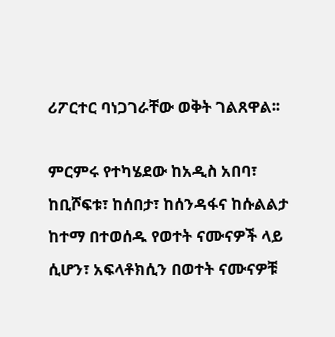ሪፖርተር ባነጋገራቸው ወቅት ገልጸዋል፡፡

ምርምሩ የተካሄደው ከአዲስ አበባ፣ ከቢሾፍቱ፣ ከሰበታ፣ ከሰንዳፋና ከሱልልታ ከተማ በተወሰዱ የወተት ናሙናዎች ላይ ሲሆን፣ አፍላቶክሲን በወተት ናሙናዎቹ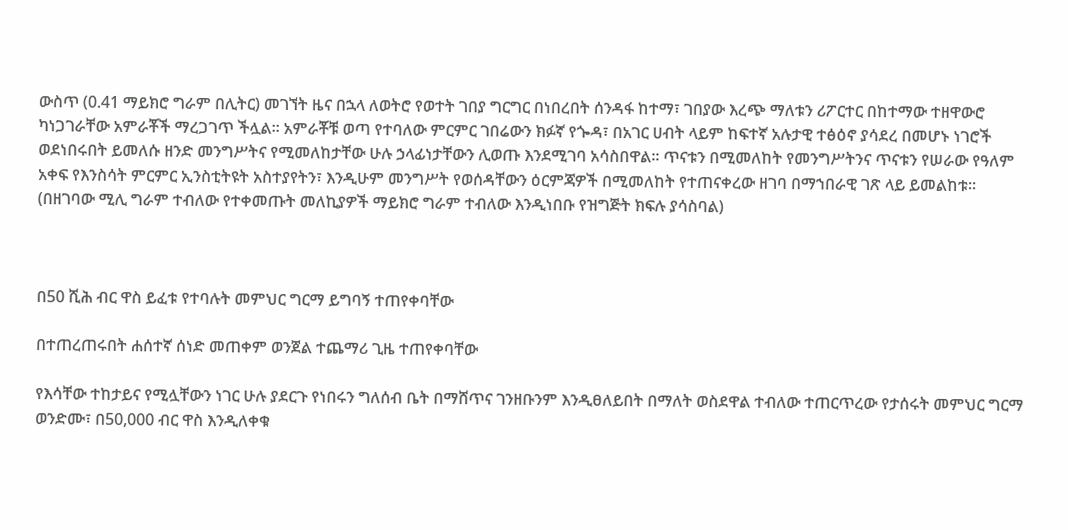ውስጥ (0.41 ማይክሮ ግራም በሊትር) መገኘት ዜና በኋላ ለወትሮ የወተት ገበያ ግርግር በነበረበት ሰንዳፋ ከተማ፣ ገበያው እረጭ ማለቱን ሪፖርተር በከተማው ተዘዋውሮ ካነጋገራቸው አምራቾች ማረጋገጥ ችሏል፡፡ አምራቾቹ ወጣ የተባለው ምርምር ገበሬውን ክፉኛ የጐዳ፣ በአገር ሀብት ላይም ከፍተኛ አሉታዊ ተፅዕኖ ያሳደረ በመሆኑ ነገሮች ወደነበሩበት ይመለሱ ዘንድ መንግሥትና የሚመለከታቸው ሁሉ ኃላፊነታቸውን ሊወጡ እንደሚገባ አሳስበዋል፡፡ ጥናቱን በሚመለከት የመንግሥትንና ጥናቱን የሠራው የዓለም አቀፍ የእንስሳት ምርምር ኢንስቲትዩት አስተያየትን፣ እንዲሁም መንግሥት የወሰዳቸውን ዕርምጃዎች በሚመለከት የተጠናቀረው ዘገባ በማኀበራዊ ገጽ ላይ ይመልከቱ፡፡ (በዘገባው ሚሊ ግራም ተብለው የተቀመጡት መለኪያዎች ማይክሮ ግራም ተብለው እንዲነበቡ የዝግጅት ክፍሉ ያሳስባል)



በ50 ሺሕ ብር ዋስ ይፈቱ የተባሉት መምህር ግርማ ይግባኝ ተጠየቀባቸው

በተጠረጠሩበት ሐሰተኛ ሰነድ መጠቀም ወንጀል ተጨማሪ ጊዜ ተጠየቀባቸው

የእሳቸው ተከታይና የሚሏቸውን ነገር ሁሉ ያደርጉ የነበሩን ግለሰብ ቤት በማሸጥና ገንዘቡንም እንዲፀለይበት በማለት ወስደዋል ተብለው ተጠርጥረው የታሰሩት መምህር ግርማ ወንድሙ፣ በ50,000 ብር ዋስ እንዲለቀቁ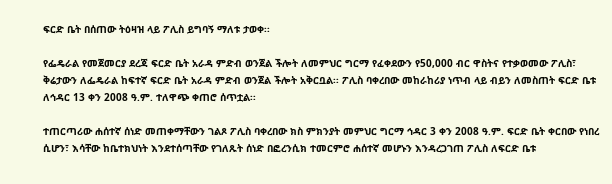ፍርድ ቤት በሰጠው ትዕዛዝ ላይ ፖሊስ ይግባኝ ማለቱ ታወቀ፡፡

የፌዴራል የመጀመርያ ደረጃ ፍርድ ቤት አራዳ ምድብ ወንጀል ችሎት ለመምህር ግርማ የፈቀደውን የ50,000 ብር ዋስትና የተቃወመው ፖሊስ፣ ቅሬታውን ለፌዴራል ከፍተኛ ፍርድ ቤት አራዳ ምድብ ወንጀል ችሎት አቅርቧል፡፡ ፖሊስ ባቀረበው መከራከሪያ ነጥብ ላይ ብይን ለመስጠት ፍርድ ቤቱ ለኅዳር 13 ቀን 2008 ዓ.ም. ተለዋጭ ቀጠሮ ሰጥቷል፡፡

ተጠርጣሪው ሐሰተኛ ሰነድ መጠቀማቸውን ገልጾ ፖሊስ ባቀረበው ክስ ምክንያት መምህር ግርማ ኅዳር 3 ቀን 2008 ዓ.ም. ፍርድ ቤት ቀርበው የነበረ ሲሆን፣ እሳቸው ከቤተክህነት እንደተሰጣቸው የገለጹት ሰነድ በፎረንሲክ ተመርምሮ ሐሰተኛ መሆኑን እንዳረጋገጠ ፖሊስ ለፍርድ ቤቱ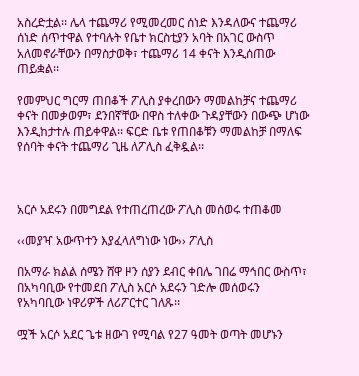አስረድቷል፡፡ ሌላ ተጨማሪ የሚመረመር ሰነድ እንዳለውና ተጨማሪ ሰነድ ሰጥተዋል የተባሉት የቤተ ክርስቲያን አባት በአገር ውስጥ አለመኖራቸውን በማስታወቅ፣ ተጨማሪ 14 ቀናት እንዲሰጠው ጠይቋል፡፡

የመምህር ግርማ ጠበቆች ፖሊስ ያቀረበውን ማመልከቻና ተጨማሪ ቀናት በመቃወም፣ ደንበኛቸው በዋስ ተለቀው ጉዳያቸውን በውጭ ሆነው እንዲከታተሉ ጠይቀዋል፡፡ ፍርድ ቤቱ የጠበቆቹን ማመልከቻ በማለፍ የሰባት ቀናት ተጨማሪ ጊዜ ለፖሊስ ፈቅዷል፡፡



አርሶ አደሩን በመግደል የተጠረጠረው ፖሊስ መሰወሩ ተጠቆመ

‹‹መያዣ አውጥተን እያፈላለግነው ነው›› ፖሊስ

በአማራ ክልል ሰሜን ሸዋ ዞን ሰያን ደብር ቀበሌ ገበሬ ማኅበር ውስጥ፣ በአካባቢው የተመደበ ፖሊስ አርሶ አደሩን ገድሎ መሰወሩን የአካባቢው ነዋሪዎች ለሪፖርተር ገለጹ፡፡

ሟች አርሶ አደር ጌቱ ዘውገ የሚባል የ27 ዓመት ወጣት መሆኑን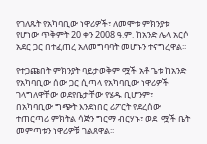የገለጹት የአካባቢው ነዋሪዎች፣ ለመሞቱ ምክንያቱ የሆነው ጥቅምት 20 ቀን 2008 ዓ.ም. ከአንድ ሌላ አርሶ አደር ጋር በተፈጠረ አለመግባባት መሆኑን ተናግረዋል፡፡

የተጋጩበት ምክንያት ባይታወቅም ሟች አቶ ጌቱ ከአንድ የአካባቢው ሰው ጋር ሲጣላ የአካባቢው ነዋሪዎች ገላግለዋቸው ወደየቤታቸው የሄዱ ቢሆንም፣ በአካባቢው ግጭት እንደነበር ሪፖርት የደረሰው ተጠርጣሪ ምክትል ሳጅን ግርማ ብርሃኑ፣ ወደ  ሟች ቤት መምጣቱን ነዋሪዎቹ ገልጸዋል፡፡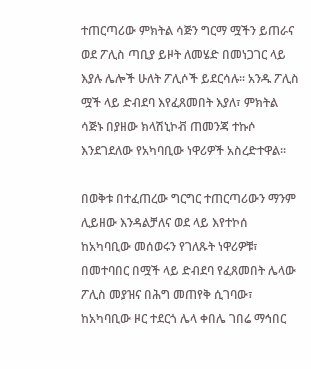ተጠርጣሪው ምክትል ሳጅን ግርማ ሟችን ይጠራና ወደ ፖሊስ ጣቢያ ይዞት ለመሄድ በመነጋገር ላይ እያሉ ሌሎች ሁለት ፖሊሶች ይደርሳሉ፡፡ አንዱ ፖሊስ ሟች ላይ ድብደባ እየፈጸመበት እያለ፣ ምክትል ሳጅኑ በያዘው ክላሽኒኮቭ ጠመንጃ ተኩሶ እንደገደለው የአካባቢው ነዋሪዎች አስረድተዋል፡፡

በወቅቱ በተፈጠረው ግርግር ተጠርጣሪውን ማንም ሊይዘው እንዳልቻለና ወደ ላይ እየተኮሰ ከአካባቢው መሰወሩን የገለጹት ነዋሪዎቹ፣ በመተባበር በሟች ላይ ድብደባ የፈጸመበት ሌላው ፖሊስ መያዝና በሕግ መጠየቅ ሲገባው፣ ከአካባቢው ዞር ተደርጎ ሌላ ቀበሌ ገበሬ ማኅበር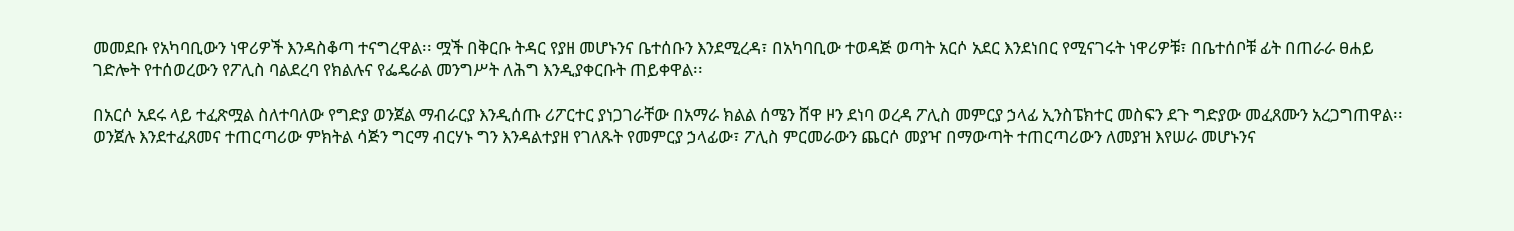መመደቡ የአካባቢውን ነዋሪዎች እንዳስቆጣ ተናግረዋል፡፡ ሟች በቅርቡ ትዳር የያዘ መሆኑንና ቤተሰቡን እንደሚረዳ፣ በአካባቢው ተወዳጅ ወጣት አርሶ አደር እንደነበር የሚናገሩት ነዋሪዎቹ፣ በቤተሰቦቹ ፊት በጠራራ ፀሐይ ገድሎት የተሰወረውን የፖሊስ ባልደረባ የክልሉና የፌዴራል መንግሥት ለሕግ እንዲያቀርቡት ጠይቀዋል፡፡

በአርሶ አደሩ ላይ ተፈጽሟል ስለተባለው የግድያ ወንጀል ማብራርያ እንዲሰጡ ሪፖርተር ያነጋገራቸው በአማራ ክልል ሰሜን ሸዋ ዞን ደነባ ወረዳ ፖሊስ መምርያ ኃላፊ ኢንስፔክተር መስፍን ደጉ ግድያው መፈጸሙን አረጋግጠዋል፡፡ ወንጀሉ እንደተፈጸመና ተጠርጣሪው ምክትል ሳጅን ግርማ ብርሃኑ ግን እንዳልተያዘ የገለጹት የመምርያ ኃላፊው፣ ፖሊስ ምርመራውን ጨርሶ መያዣ በማውጣት ተጠርጣሪውን ለመያዝ እየሠራ መሆኑንና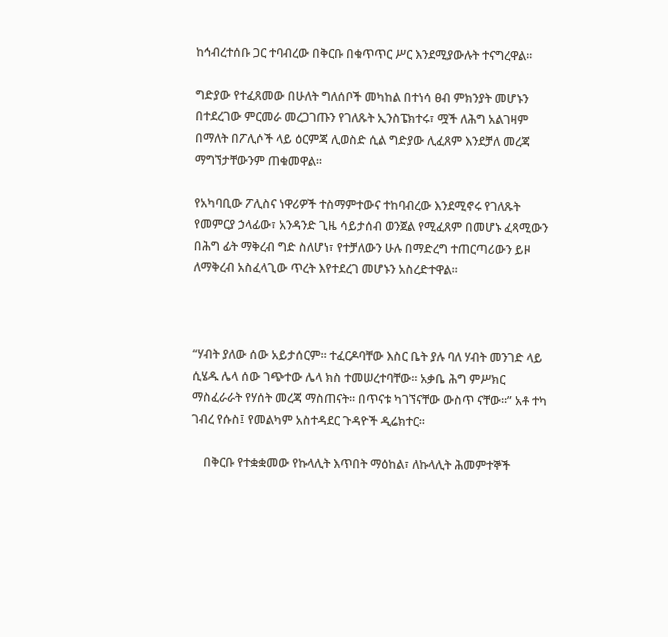ከኅብረተሰቡ ጋር ተባብረው በቅርቡ በቁጥጥር ሥር እንደሚያውሉት ተናግረዋል፡፡

ግድያው የተፈጸመው በሁለት ግለሰቦች መካከል በተነሳ ፀብ ምክንያት መሆኑን በተደረገው ምርመራ መረጋገጡን የገለጹት ኢንስፔክተሩ፣ ሟች ለሕግ አልገዛም በማለት በፖሊሶች ላይ ዕርምጃ ሊወስድ ሲል ግድያው ሊፈጸም እንደቻለ መረጃ ማግኘታቸውንም ጠቁመዋል፡፡

የአካባቢው ፖሊስና ነዋሪዎች ተስማምተውና ተከባብረው እንደሚኖሩ የገለጹት የመምርያ ኃላፊው፣ አንዳንድ ጊዜ ሳይታሰብ ወንጀል የሚፈጸም በመሆኑ ፈጻሚውን በሕግ ፊት ማቅረብ ግድ ስለሆነ፣ የተቻለውን ሁሉ በማድረግ ተጠርጣሪውን ይዞ ለማቅረብ አስፈላጊው ጥረት እየተደረገ መሆኑን አስረድተዋል፡፡



“ሃብት ያለው ሰው አይታሰርም። ተፈርዶባቸው እስር ቤት ያሉ ባለ ሃብት መንገድ ላይ ሲሄዱ ሌላ ሰው ገጭተው ሌላ ክስ ተመሠረተባቸው። አቃቤ ሕግ ምሥክር ማስፈራራት የሃሰት መረጃ ማስጠናት። በጥናቱ ካገኘናቸው ውስጥ ናቸው።” አቶ ተካ ገብረ የሱስ፤ የመልካም አስተዳደር ጉዳዮች ዲሬክተር።

    በቅርቡ የተቋቋመው የኩላሊት እጥበት ማዕከል፣ ለኩላሊት ሕመምተኞች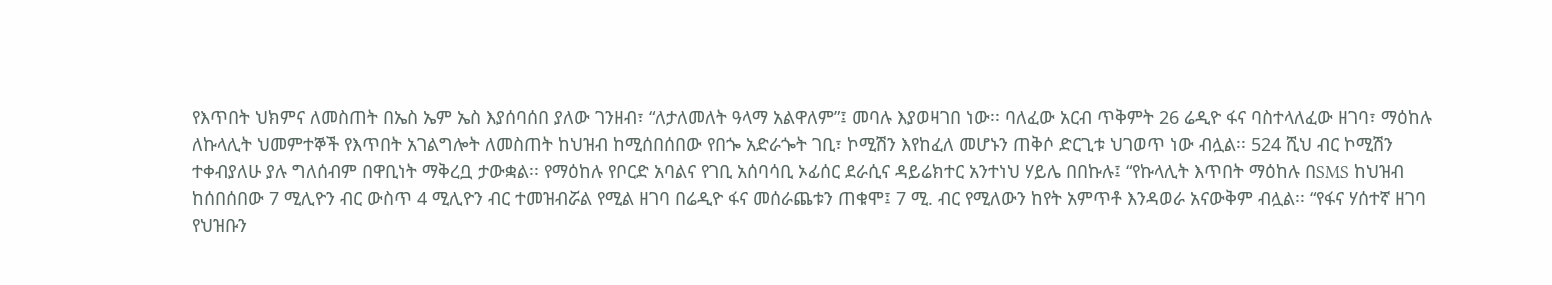የእጥበት ህክምና ለመስጠት በኤስ ኤም ኤስ እያሰባሰበ ያለው ገንዘብ፣ “ለታለመለት ዓላማ አልዋለም”፤ መባሉ እያወዛገበ ነው፡፡ ባለፈው አርብ ጥቅምት 26 ሬዲዮ ፋና ባስተላለፈው ዘገባ፣ ማዕከሉ ለኩላሊት ህመምተኞች የእጥበት አገልግሎት ለመስጠት ከህዝብ ከሚሰበሰበው የበጐ አድራጐት ገቢ፣ ኮሚሽን እየከፈለ መሆኑን ጠቅሶ ድርጊቱ ህገወጥ ነው ብሏል፡፡ 524 ሺህ ብር ኮሚሽን ተቀብያለሁ ያሉ ግለሰብም በዋቢነት ማቅረቧ ታውቋል፡፡ የማዕከሉ የቦርድ አባልና የገቢ አሰባሳቢ ኦፊሰር ደራሲና ዳይሬክተር አንተነህ ሃይሌ በበኩሉ፤ “የኩላሊት እጥበት ማዕከሉ በSMS ከህዝብ ከሰበሰበው 7 ሚሊዮን ብር ውስጥ 4 ሚሊዮን ብር ተመዝብሯል የሚል ዘገባ በሬዲዮ ፋና መሰራጨቱን ጠቁሞ፤ 7 ሚ. ብር የሚለውን ከየት አምጥቶ እንዳወራ አናውቅም ብሏል፡፡ “የፋና ሃሰተኛ ዘገባ የህዝቡን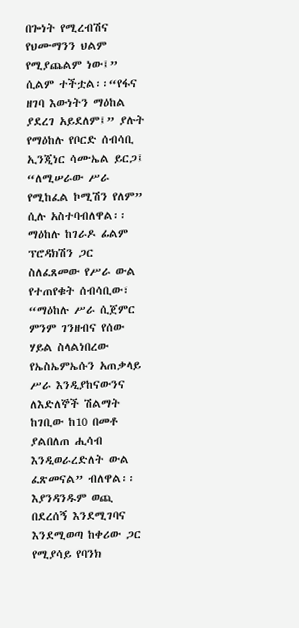በጐነት የሚረብሽና የህሙማንን ህልም የሚያጨልም ነው፤” ሲልም ተችቷል፡፡“የፋና ዘገባ እውነትን ማዕከል ያደረገ አይደለም፤” ያሉት የማዕከሉ የቦርድ ሰብሳቢ ኢንጂነር ሳሙኤል ይርጋ፤ “ለሚሠራው ሥራ የሚከፈል ኮሚሽን የለም” ሲሉ አስተባብለዋል፡፡ማዕከሉ ከገራዶ ፊልም ፕሮዳክሽን ጋር ስለፈጸመው የሥራ ውል የተጠየቁት ሰብሳቢው፣ “ማዕከሉ ሥራ ሲጀምር ምንም ገንዘብና የሰው ሃይል ስላልነበረው የኤስኤምኤሱን አጠቃላይ ሥራ እንዲያከናውንና ለእድለኞች ሽልማት ከገቢው ከ10 በመቶ ያልበለጠ ሒሳብ እንዲወራረድለት ውል ፈጽመናል” ብለዋል፡፡ እያንዳንዱም ወጪ በደረሰኝ እንደሚገባና እንደሚወጣ ከቀሪው ጋር የሚያሳይ የባንክ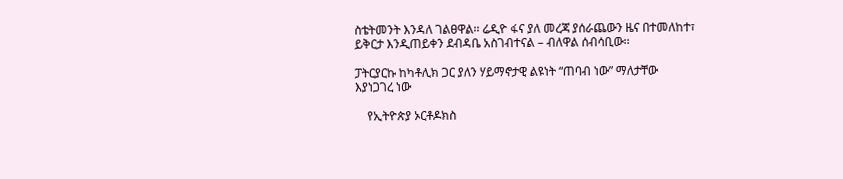ስቴትመንት እንዳለ ገልፀዋል፡፡ ሬዲዮ ፋና ያለ መረጃ ያሰራጨውን ዜና በተመለከተ፣ ይቅርታ እንዲጠይቀን ደብዳቤ አስገብተናል – ብለዋል ሰብሳቢው፡፡

ፓትርያርኩ ከካቶሊክ ጋር ያለን ሃይማኖታዊ ልዩነት “ጠባብ ነው” ማለታቸው እያነጋገረ ነው

    የኢትዮጵያ ኦርቶዶክስ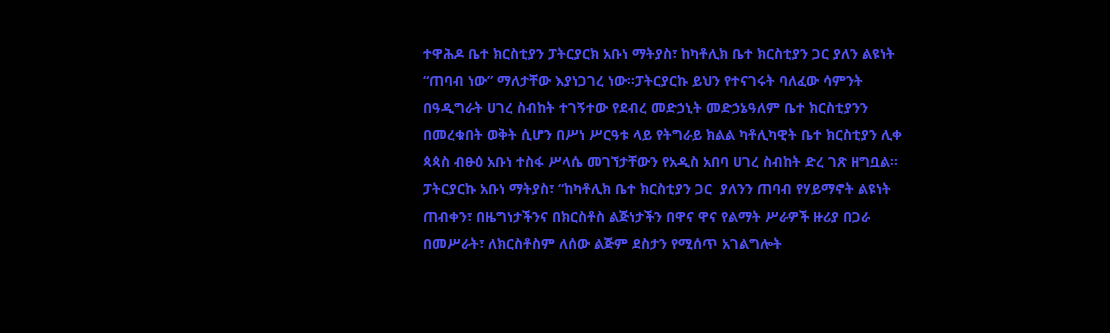ተዋሕዶ ቤተ ክርስቲያን ፓትርያርክ አቡነ ማትያስ፣ ከካቶሊክ ቤተ ክርስቲያን ጋር ያለን ልዩነት “ጠባብ ነው” ማለታቸው እያነጋገረ ነው፡፡ፓትርያርኩ ይህን የተናገሩት ባለፈው ሳምንት በዓዲግራት ሀገረ ስብከት ተገኝተው የደብረ መድኃኒት መድኃኔዓለም ቤተ ክርስቲያንን በመረቁበት ወቅት ሲሆን በሥነ ሥርዓቱ ላይ የትግራይ ክልል ካቶሊካዊት ቤተ ክርስቲያን ሊቀ ጳጳስ ብፁዕ አቡነ ተስፋ ሥላሴ መገኘታቸውን የአዲስ አበባ ሀገረ ስብከት ድረ ገጽ ዘግቧል፡፡
ፓትርያርኩ አቡነ ማትያስ፣ “ከካቶሊክ ቤተ ክርስቲያን ጋር  ያለንን ጠባብ የሃይማኖት ልዩነት ጠብቀን፣ በዜግነታችንና በክርስቶስ ልጅነታችን በዋና ዋና የልማት ሥራዎች ዙሪያ በጋራ በመሥራት፣ ለክርስቶስም ለሰው ልጅም ደስታን የሚሰጥ አገልግሎት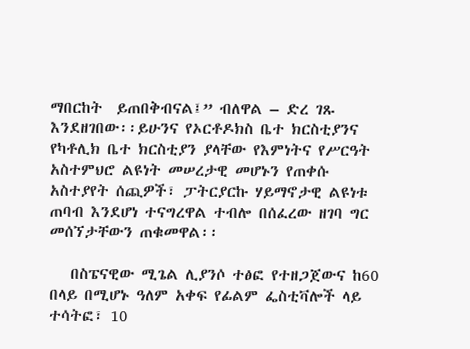ማበርከት  ይጠበቅብናል፤” ብለዋል – ድረ ገጹ እንደዘገበው፡፡ይሁንና የኦርቶዶክስ ቤተ ክርስቲያንና የካቶሊክ ቤተ ክርስቲያን ያላቸው የእምነትና የሥርዓት አስተምህሮ ልዩነት መሠረታዊ መሆኑን የጠቀሱ አስተያየት ሰጪዎች፣ ፓትርያርኩ ሃይማኖታዊ ልዩነቱ ጠባብ እንደሆነ ተናግረዋል ተብሎ በሰፈረው ዘገባ ግር መሰኘታቸውን ጠቁመዋል፡፡

   በስፔናዊው ሚጌል ሊያንሶ ተፅፎ የተዘጋጀውና ከ60 በላይ በሚሆኑ ዓለም አቀፍ የፊልም ፌስቲቫሎች ላይ ተሳትፎ፣ 10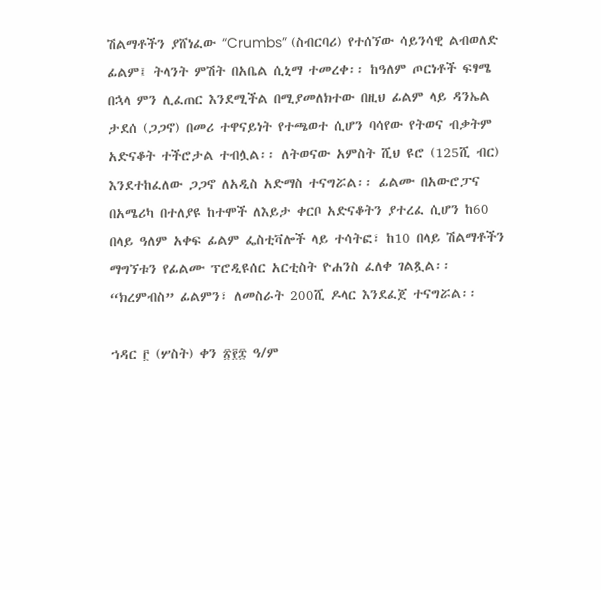ሽልማቶችን ያሸነፈው “Crumbs” (ስብርባሪ) የተሰኘው ሳይንሳዊ ልብወለድ ፊልም፤ ትላንት ምሽት በአቤል ሲኒማ ተመረቀ፡፡ ከዓለም ጦርነቶች ፍፃሜ በኋላ ምን ሊፈጠር እንደሚችል በሚያመለክተው በዚህ ፊልም ላይ ዳንኤል ታደሰ (ጋጋኖ) በመሪ ተዋናይነት የተጫወተ ሲሆን ባሳየው የትወና ብቃትም አድናቆት ተችሮታል ተብሏል፡፡ ለትወናው አምስት ሺህ ዩሮ (125ሺ ብር) እንደተከፈለው ጋጋኖ ለአዲስ አድማስ ተናግሯል፡፡ ፊልሙ በአውሮፓና በአሜሪካ በተለያዩ ከተሞች ለእይታ ቀርቦ አድናቆትን ያተረፈ ሲሆን ከ60 በላይ ዓለም አቀፍ ፊልም ፌስቲቫሎች ላይ ተሳትፎ፣ ከ10 በላይ ሽልማቶችን ማግኘቱን የፊልሙ ፕሮዲዩሰር አርቲስት ዮሐንስ ፈለቀ ገልጿል፡፡ “ክረምብስ” ፊልምን፣ ለመስራት 200ሺ ዶላር እንደፈጀ ተናግሯል፡፡

ኀዳር ፫ (ሦስት) ቀን ፳፻፰ ዓ/ም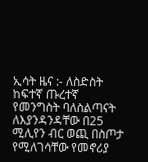ኢሳት ዜና :- ለስድስት ከፍተኛ ጡረተኛ የመንግስት ባለስልጣናት ለእያንዳንዳቸው በ25 ሚሊየን ብር ወጪ በስጦታ የሚለገሳቸው የመኖሪያ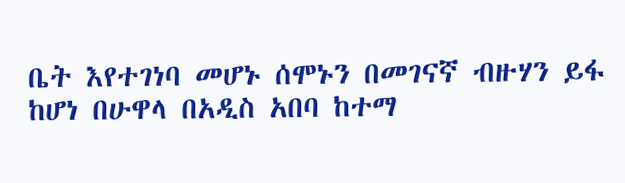ቤት እየተገነባ መሆኑ ሰሞኑን በመገናኛ ብዙሃን ይፋ ከሆነ በሁዋላ በአዲስ አበባ ከተማ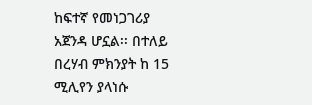ከፍተኛ የመነጋገሪያ አጀንዳ ሆኗል፡፡ በተለይ በረሃብ ምክንያት ከ 15 ሚሊየን ያላነሱ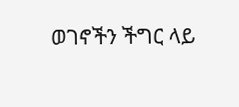ወገኖችን ችግር ላይ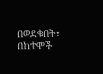በወደቁበት፣ በከተሞች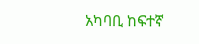አካባቢ ከፍተኛ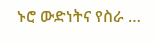ኑሮ ውድነትና የስራ …